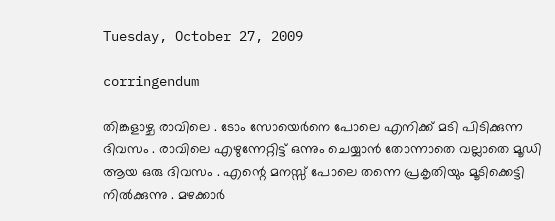Tuesday, October 27, 2009

corringendum

തിങ്കളാഴ്ച രാവിലെ . ടോം സോയെര്‍നെ പോലെ എനിക്ക് മടി പിടിക്കുന്ന ദിവസം . രാവിലെ എഴുന്നേറ്റിട്ട് ഒന്നും ചെയ്യാന്‍ തോന്നാതെ വല്ലാതെ മൂഡി ആയ ഒരു ദിവസം . എന്റെ മനസ്സ് പോലെ തന്നെ പ്രകൃതിയും മൂടിക്കെട്ടി നില്‍ക്കുന്നു . മഴക്കാര്‍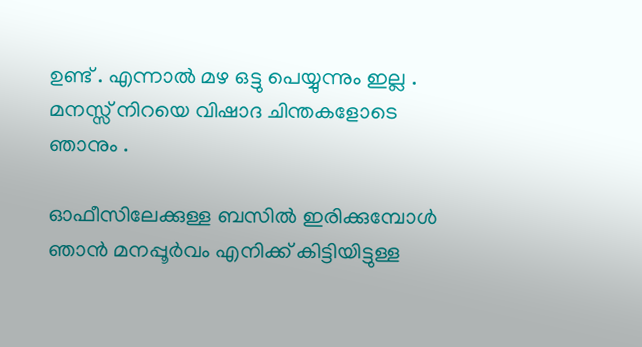ഉണ്ട് . എന്നാല്‍ മഴ ഒട്ടു പെയ്യുന്നും ഇല്ല . മനസ്സ് നിറയെ വിഷാദ ചിന്തകളോടെ ഞാനും .

ഓഫീസിലേക്കുള്ള ബസില്‍ ഇരിക്കുമ്പോള്‍ ഞാന്‍ മനപ്പൂര്‍വം എനിക്ക് കിട്ടിയിട്ടുള്ള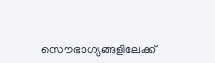സൌഭാഗ്യങ്ങളിലേക്ക്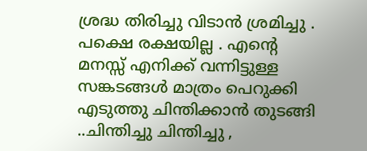ശ്രദ്ധ തിരിച്ചു വിടാന്‍ ശ്രമിച്ചു . പക്ഷെ രക്ഷയില്ല . എന്റെ മനസ്സ് എനിക്ക് വന്നിട്ടുള്ള സങ്കടങ്ങള്‍ മാത്രം പെറുക്കി എടുത്തു ചിന്തിക്കാന്‍ തുടങ്ങി ..ചിന്തിച്ചു ചിന്തിച്ചു ,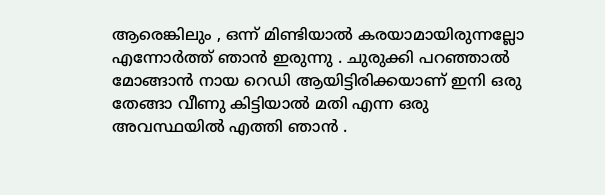ആരെങ്കിലും , ഒന്ന് മിണ്ടിയാല്‍ കരയാമായിരുന്നല്ലോ എന്നോര്‍ത്ത് ഞാന്‍ ഇരുന്നു . ചുരുക്കി പറഞ്ഞാല്‍ മോങ്ങാന്‍ നായ റെഡി ആയിട്ടിരിക്കയാണ് ഇനി ഒരു തേങ്ങാ വീണു കിട്ടിയാല്‍ മതി എന്ന ഒരു അവസ്ഥയില്‍ എത്തി ഞാന്‍ .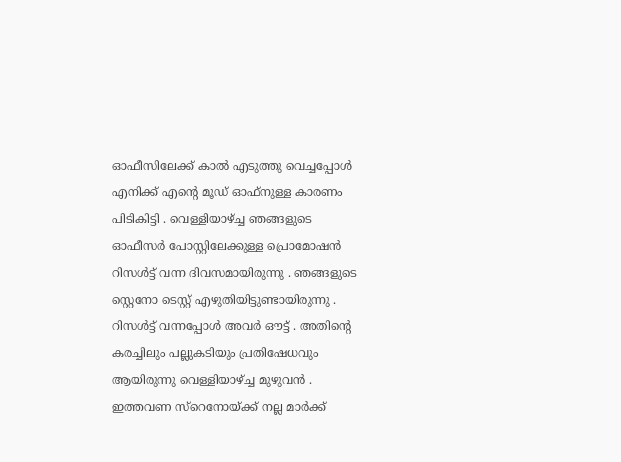ഓഫീസിലേക്ക് കാല്‍ എടുത്തു വെച്ചപ്പോള്‍ എനിക്ക് എന്റെ മൂഡ്‌ ഓഫ്‌നുള്ള കാരണം പിടികിട്ടി . വെള്ളിയാഴ്ച്ച ഞങ്ങളുടെ ഓഫീസര്‍ പോസ്റ്റിലേക്കുള്ള പ്രൊമോഷന്‍ റിസള്‍ട്ട്‌ വന്ന ദിവസമായിരുന്നു . ഞങ്ങളുടെ സ്റ്റെനോ ടെസ്റ്റ്‌ എഴുതിയിട്ടുണ്ടായിരുന്നു . റിസള്‍ട്ട്‌ വന്നപ്പോള്‍ അവര്‍ ഔട്ട്‌ . അതിന്റെ കരച്ചിലും പല്ലുകടിയും പ്രതിഷേധവും ആയിരുന്നു വെള്ളിയാഴ്ച്ച മുഴുവന്‍ . ഇത്തവണ സ്റെനോയ്ക്ക് നല്ല മാര്‍ക്ക്‌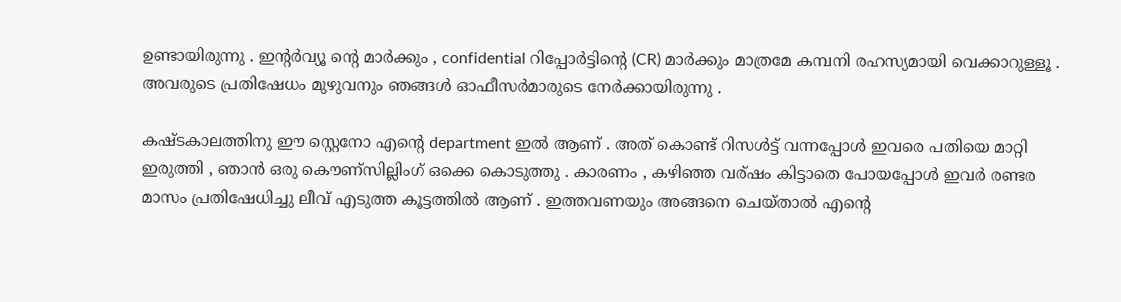ഉണ്ടായിരുന്നു . ഇന്റര്‍വ്യൂ ന്റെ മാര്‍ക്കും , confidential റിപ്പോര്‍ട്ടിന്റെ (CR) മാര്‍ക്കും മാത്രമേ കമ്പനി രഹസ്യമായി വെക്കാറുള്ളൂ . അവരുടെ പ്രതിഷേധം മുഴുവനും ഞങ്ങള്‍ ഓഫീസര്‍മാരുടെ നേര്‍ക്കായിരുന്നു .

കഷ്ടകാലത്തിനു ഈ സ്റ്റെനോ എന്റെ department ഇല്‍ ആണ് . അത് കൊണ്ട് റിസള്‍ട്ട്‌ വന്നപ്പോള്‍ ഇവരെ പതിയെ മാറ്റി ഇരുത്തി , ഞാന്‍ ഒരു കൌണ്സില്ലിംഗ് ഒക്കെ കൊടുത്തു . കാരണം , കഴിഞ്ഞ വര്ഷം കിട്ടാതെ പോയപ്പോള്‍ ഇവര്‍ രണ്ടര മാസം പ്രതിഷേധിച്ചു ലീവ് എടുത്ത കൂട്ടത്തില്‍ ആണ് . ഇത്തവണയും അങ്ങനെ ചെയ്താല്‍ എന്റെ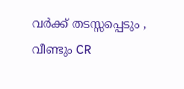വര്‍ക്ക്‌ തടസ്സപ്പെടും , വീണ്ടും CR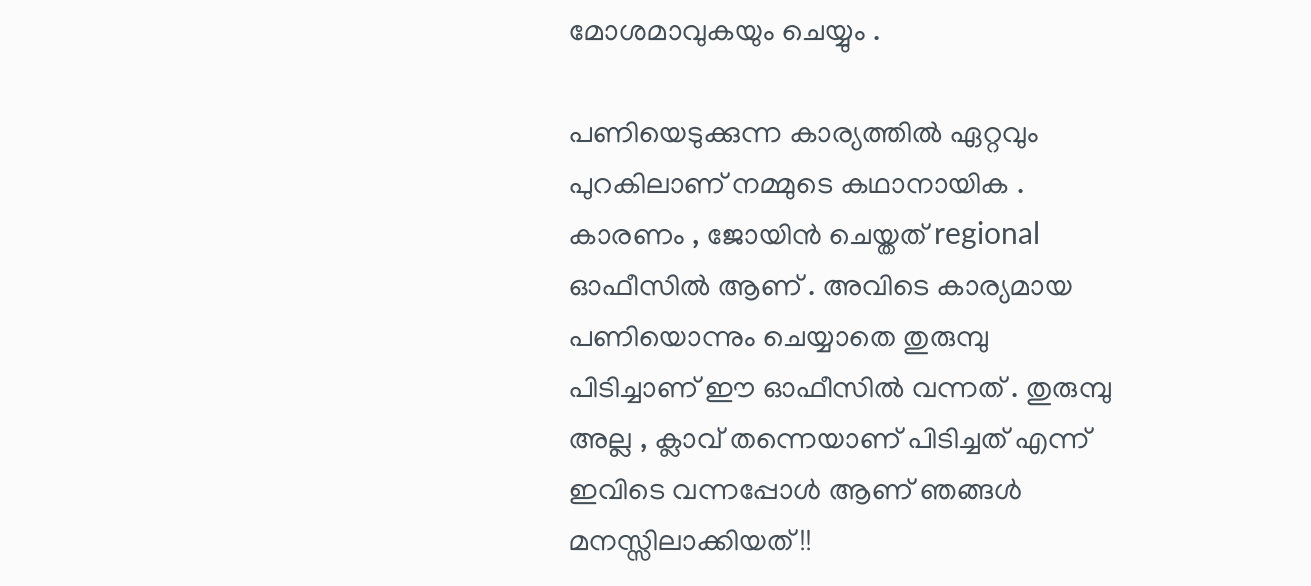മോശമാവുകയും ചെയ്യും .

പണിയെടുക്കുന്ന കാര്യത്തില്‍ ഏറ്റവും പുറകിലാണ് നമ്മുടെ കഥാനായിക . കാരണം , ജോയിന്‍ ചെയ്തത് regional ഓഫീസില്‍ ആണ് . അവിടെ കാര്യമായ പണിയൊന്നും ചെയ്യാതെ തുരുമ്പു പിടിച്ചാണ് ഈ ഓഫീസില്‍ വന്നത് . തുരുമ്പു അല്ല , ക്ലാവ് തന്നെയാണ് പിടിച്ചത്‌ എന്ന് ഇവിടെ വന്നപ്പോള്‍ ആണ് ഞങ്ങള്‍ മനസ്സിലാക്കിയത്‌ !!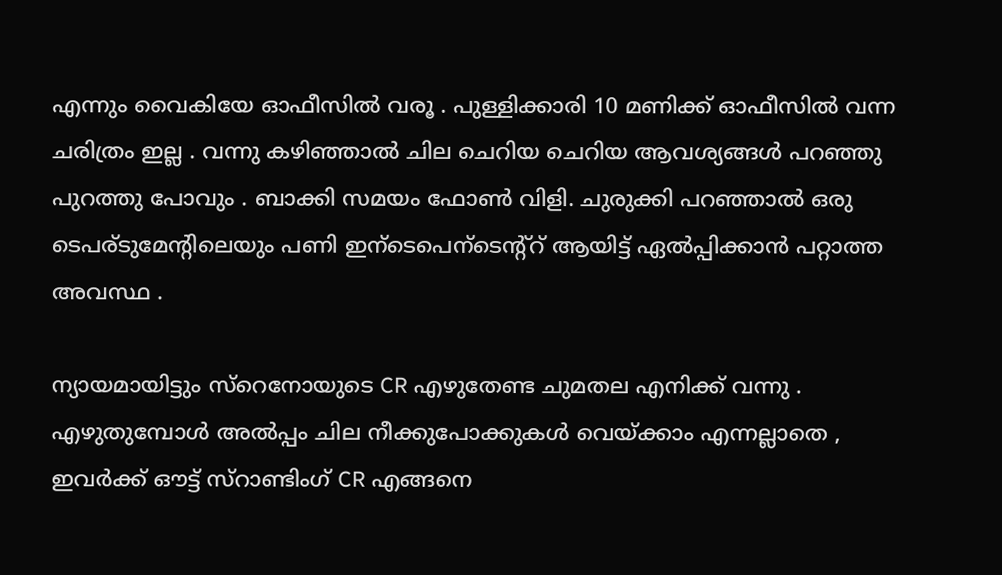എന്നും വൈകിയേ ഓഫീസില്‍ വരൂ . പുള്ളിക്കാരി 10 മണിക്ക് ഓഫീസില്‍ വന്ന ചരിത്രം ഇല്ല . വന്നു കഴിഞ്ഞാല്‍ ചില ചെറിയ ചെറിയ ആവശ്യങ്ങള്‍ പറഞ്ഞു പുറത്തു പോവും . ബാക്കി സമയം ഫോണ്‍ വിളി. ചുരുക്കി പറഞ്ഞാല്‍ ഒരു ടെപര്ടുമേന്റിലെയും പണി ഇന്ടെപെന്ടെന്റ്റ്‌ ആയിട്ട് ഏല്‍പ്പിക്കാന്‍ പറ്റാത്ത അവസ്ഥ .

ന്യായമായിട്ടും സ്റെനോയുടെ CR എഴുതേണ്ട ചുമതല എനിക്ക് വന്നു . എഴുതുമ്പോള്‍ അല്‍പ്പം ചില നീക്കുപോക്കുകള്‍ വെയ്ക്കാം എന്നല്ലാതെ , ഇവര്‍ക്ക് ഔട്ട്‌ സ്റാണ്ടിംഗ് CR എങ്ങനെ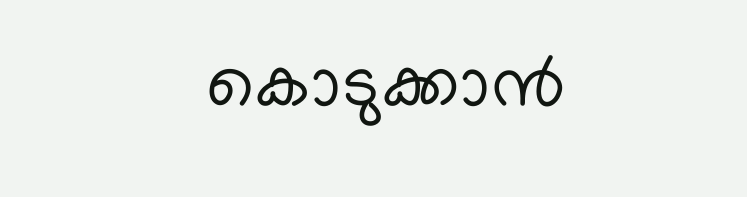കൊടുക്കാന്‍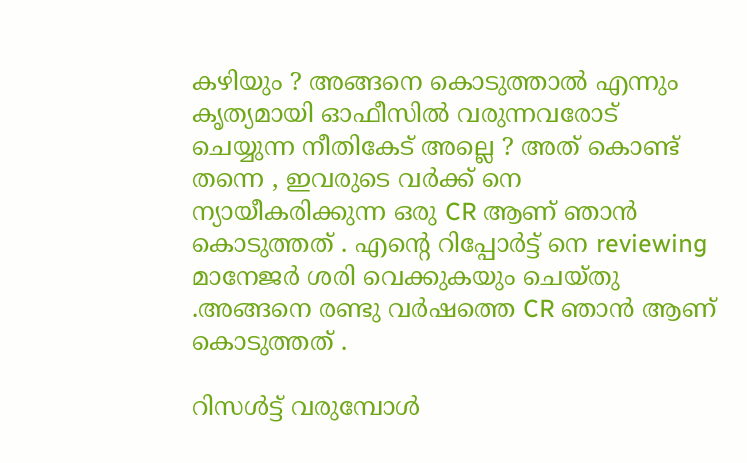കഴിയും ? അങ്ങനെ കൊടുത്താല്‍ എന്നും കൃത്യമായി ഓഫീസില്‍ വരുന്നവരോട് ചെയ്യുന്ന നീതികേട്‌ അല്ലെ ? അത് കൊണ്ട് തന്നെ , ഇവരുടെ വര്‍ക്ക് നെ ന്യായീകരിക്കുന്ന ഒരു CR ആണ് ഞാന്‍ കൊടുത്തത് . എന്റെ റിപ്പോര്‍ട്ട്‌ നെ reviewing മാനേജര്‍ ശരി വെക്കുകയും ചെയ്തു .അങ്ങനെ രണ്ടു വര്‍ഷത്തെ CR ഞാന്‍ ആണ് കൊടുത്തത് .

റിസള്‍ട്ട്‌ വരുമ്പോള്‍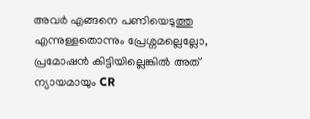അവര്‍ എങ്ങനെ പണിയെടുത്തു എന്നുള്ളതൊന്നും പ്രേശ്നമല്ലെല്ലോ, പ്രമോഷന്‍ കിട്ടിയില്ലെങ്കില്‍ അത് ന്യായമായും CR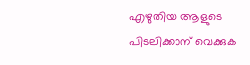എഴുതിയ ആളുടെ പിടലിക്കാന് വെക്കുക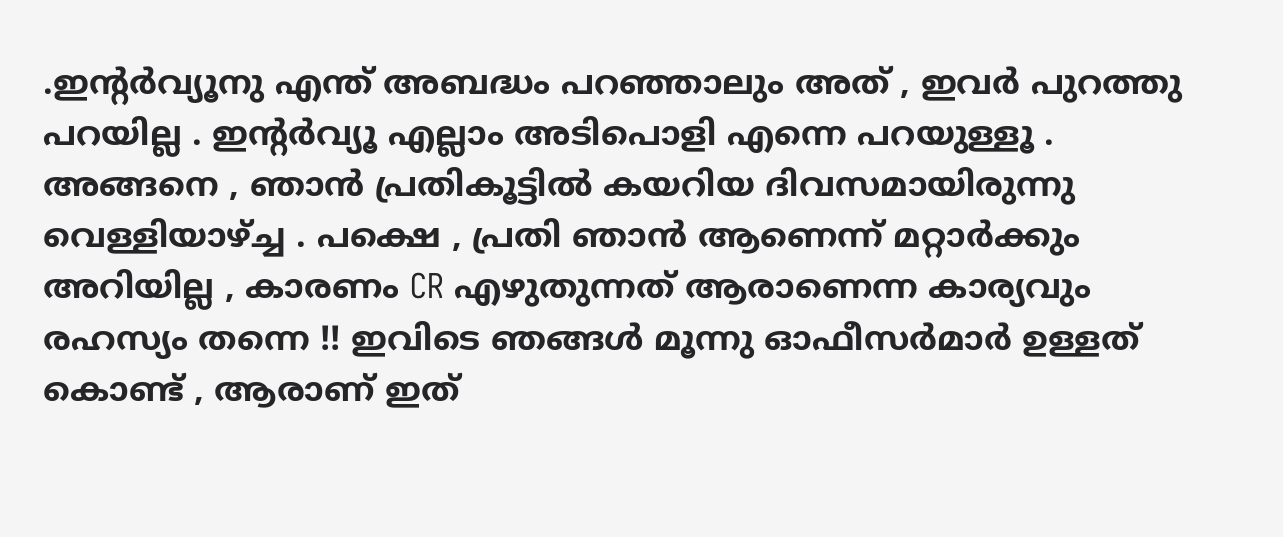.ഇന്റര്‍വ്യൂനു എന്ത് അബദ്ധം പറഞ്ഞാലും അത് , ഇവര്‍ പുറത്തു പറയില്ല . ഇന്റര്‍വ്യൂ എല്ലാം അടിപൊളി എന്നെ പറയുള്ളൂ . അങ്ങനെ , ഞാന്‍ പ്രതികൂട്ടില്‍ കയറിയ ദിവസമായിരുന്നു വെള്ളിയാഴ്ച്ച . പക്ഷെ , പ്രതി ഞാന്‍ ആണെന്ന് മറ്റാര്‍ക്കും അറിയില്ല , കാരണം CR എഴുതുന്നത്‌ ആരാണെന്ന കാര്യവും രഹസ്യം തന്നെ !! ഇവിടെ ഞങ്ങള്‍ മൂന്നു ഓഫീസര്‍മാര്‍ ഉള്ളത് കൊണ്ട് , ആരാണ് ഇത്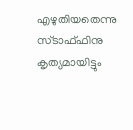എഴുതിയതെന്നു സ്ടാഫ്ഫിനു കൃത്യമായിട്ടും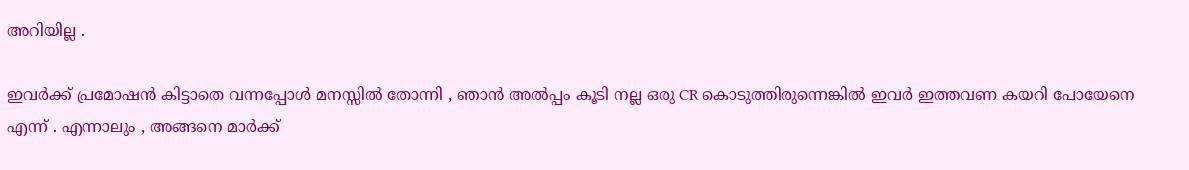അറിയില്ല .

ഇവര്‍ക്ക് പ്രമോഷന്‍ കിട്ടാതെ വന്നപ്പോള്‍ മനസ്സില്‍ തോന്നി , ഞാന്‍ അല്‍പ്പം കൂടി നല്ല ഒരു CR കൊടുത്തിരുന്നെങ്കില്‍ ഇവര്‍ ഇത്തവണ കയറി പോയേനെ എന്ന് . എന്നാലും , അങ്ങനെ മാര്‍ക്ക്‌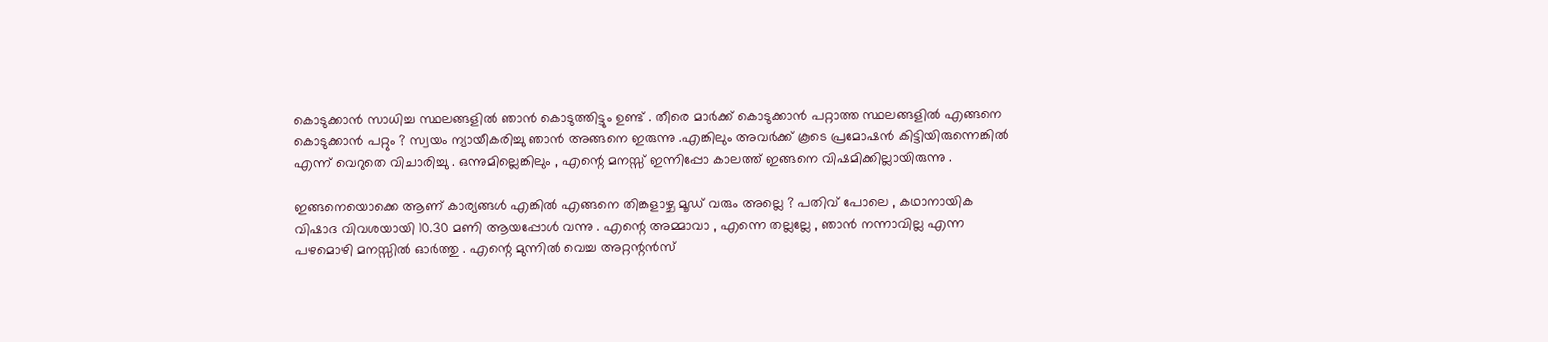കൊടുക്കാന്‍ സാധിച്ച സ്ഥലങ്ങളില്‍ ഞാന്‍ കൊടുത്തിട്ടും ഉണ്ട് . തീരെ മാര്‍ക്ക്‌ കൊടുക്കാന്‍ പറ്റാത്ത സ്ഥലങ്ങളില്‍ എങ്ങനെ കൊടുക്കാന്‍ പറ്റും ? സ്വയം ന്യായീകരിച്ചു ഞാന്‍ അങ്ങനെ ഇരുന്നു .എങ്കിലും അവര്‍ക്ക് കൂടെ പ്രമോഷന്‍ കിട്ടിയിരുന്നെങ്കില്‍ എന്ന് വെറുതെ വിചാരിച്ചു . ഒന്നുമില്ലെങ്കിലും , എന്റെ മനസ്സ് ഇന്നിപ്പോ കാലത്ത് ഇങ്ങനെ വിഷമിക്കില്ലായിരുന്നു .

ഇങ്ങനെയൊക്കെ ആണ് കാര്യങ്ങള്‍ എങ്കില്‍ എങ്ങനെ തിങ്കളാഴ്ച മൂഡ്‌ വരും അല്ലെ ? പതിവ് പോലെ , കഥാനായിക വിഷാദ വിവശയായി 10.30 മണി ആയപ്പോള്‍ വന്നു . എന്റെ അമ്മാവാ , എന്നെ തല്ലല്ലേ , ഞാന്‍ നന്നാവില്ല എന്ന പഴമൊഴി മനസ്സില്‍ ഓര്‍ത്തു . എന്റെ മുന്നില്‍ വെച്ച അറ്റന്റന്‍സ്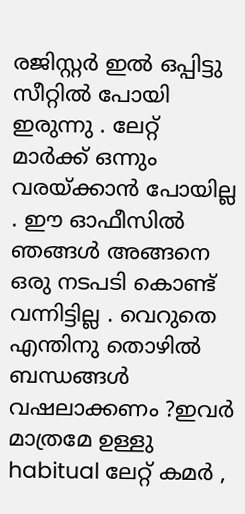രജിസ്റ്റര്‍ ഇല്‍ ഒപ്പിട്ടു സീറ്റില്‍ പോയി ഇരുന്നു . ലേറ്റ് മാര്‍ക്ക്‌ ഒന്നും വരയ്ക്കാന്‍ പോയില്ല . ഈ ഓഫീസില്‍ ഞങ്ങള്‍ അങ്ങനെ ഒരു നടപടി കൊണ്ട് വന്നിട്ടില്ല . വെറുതെ എന്തിനു തൊഴില്‍ ബന്ധങ്ങള്‍ വഷലാക്കണം ?ഇവര്‍ മാത്രമേ ഉള്ളു habitual ലേറ്റ് കമര്‍ ,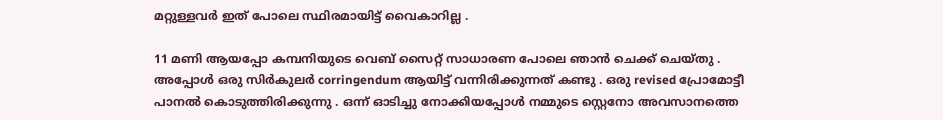മറ്റുള്ളവര്‍ ഇത് പോലെ സ്ഥിരമായിട്ട് വൈകാറില്ല .

11 മണി ആയപ്പോ കമ്പനിയുടെ വെബ്‌ സൈറ്റ് സാധാരണ പോലെ ഞാന്‍ ചെക്ക്‌ ചെയ്തു . അപ്പോള്‍ ഒരു സിര്‍കുലര്‍ corringendum ആയിട്ട് വന്നിരിക്കുന്നത് കണ്ടു . ഒരു revised പ്രോമോട്ടീ പാനല്‍ കൊടുത്തിരിക്കുന്നു . ഒന്ന് ഓടിച്ചു നോക്കിയപ്പോള്‍ നമ്മുടെ സ്റ്റെനോ അവസാനത്തെ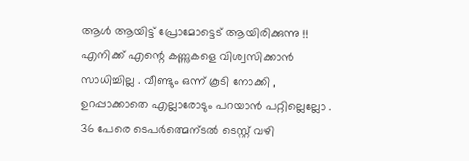ആള്‍ ആയിട്ട് പ്രോമോട്ടെട് ആയിരിക്കുന്നു !! എനിക്ക് എന്റെ കണ്ണുകളെ വിശ്വസിക്കാന്‍ സാധിച്ചില്ല . വീണ്ടും ഒന്ന് കൂടി നോക്കി , ഉറപ്പാക്കാതെ എല്ലാരോടും പറയാന്‍ പറ്റില്ലെല്ലോ . 36 പേരെ ടെപര്‍ത്മെന്ടല്‍ ടെസ്റ്റ്‌ വഴി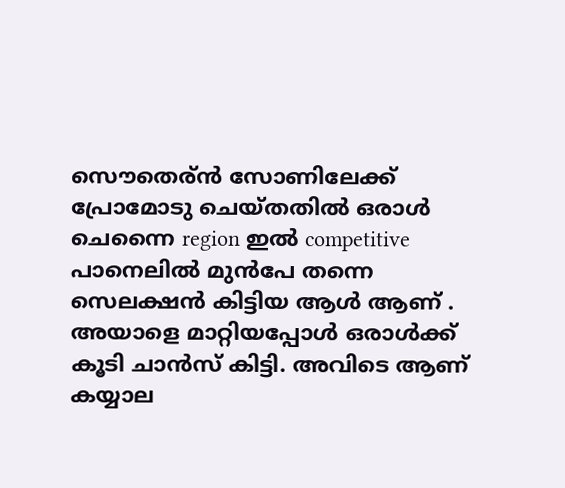സൌതെര്ന്‍ സോണിലേക്ക് പ്രോമോടു ചെയ്തതില്‍ ഒരാള്‍ ചെന്നൈ region ഇല്‍ competitive പാനെലില്‍ മുന്‍പേ തന്നെ സെലക്ഷന്‍ കിട്ടിയ ആള്‍ ആണ് . അയാളെ മാറ്റിയപ്പോള്‍ ഒരാള്‍ക്ക്‌ കൂടി ചാന്‍സ് കിട്ടി. അവിടെ ആണ് കയ്യാല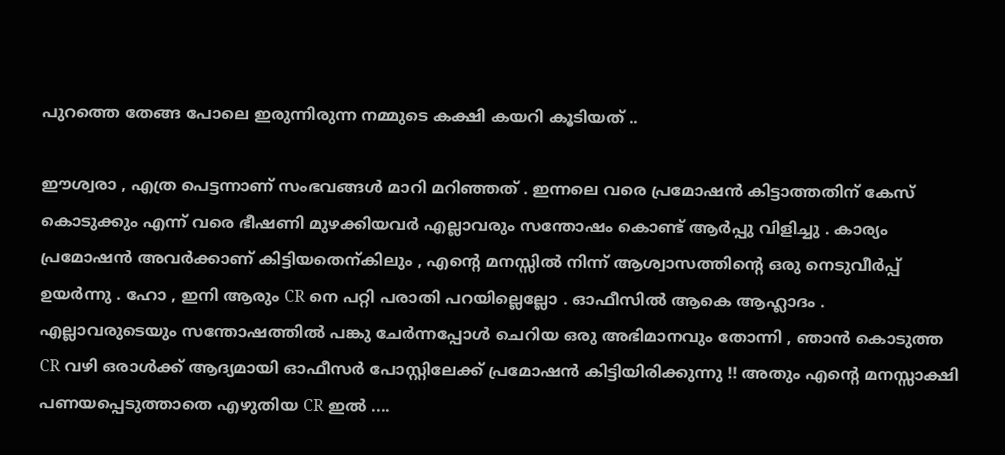പുറത്തെ തേങ്ങ പോലെ ഇരുന്നിരുന്ന നമ്മുടെ കക്ഷി കയറി കൂടിയത്‌ ..

ഈശ്വരാ , എത്ര പെട്ടന്നാണ് സംഭവങ്ങള്‍ മാറി മറിഞ്ഞത്‌ . ഇന്നലെ വരെ പ്രമോഷന്‍ കിട്ടാത്തതിന് കേസ് കൊടുക്കും എന്ന് വരെ ഭീഷണി മുഴക്കിയവര്‍ എല്ലാവരും സന്തോഷം കൊണ്ട് ആര്‍പ്പു വിളിച്ചു . കാര്യം പ്രമോഷന്‍ അവര്‍ക്കാണ് കിട്ടിയതെന്കിലും , എന്റെ മനസ്സില്‍ നിന്ന് ആശ്വാസത്തിന്റെ ഒരു നെടുവീര്‍പ്പ് ഉയര്‍ന്നു . ഹോ , ഇനി ആരും CR നെ പറ്റി പരാതി പറയില്ലെല്ലോ . ഓഫീസില്‍ ആകെ ആഹ്ലാദം . എല്ലാവരുടെയും സന്തോഷത്തില്‍ പങ്കു ചേര്‍ന്നപ്പോള്‍ ചെറിയ ഒരു അഭിമാനവും തോന്നി , ഞാന്‍ കൊടുത്ത CR വഴി ഒരാള്‍ക്ക്‌ ആദ്യമായി ഓഫീസര്‍ പോസ്റ്റിലേക്ക് പ്രമോഷന്‍ കിട്ടിയിരിക്കുന്നു !! അതും എന്റെ മനസ്സാക്ഷി പണയപ്പെടുത്താതെ എഴുതിയ CR ഇല്‍ ....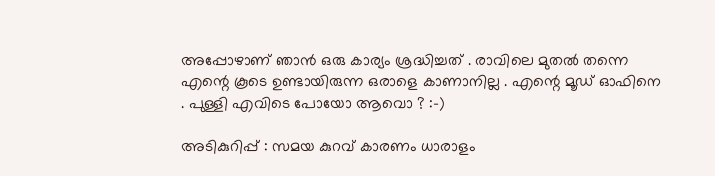അപ്പോഴാണ്‌ ഞാന്‍ ഒരു കാര്യം ശ്രദ്ധിച്ചത് . രാവിലെ മുതല്‍ തന്നെ എന്റെ കൂടെ ഉണ്ടായിരുന്ന ഒരാളെ കാണാനില്ല . എന്റെ മൂഡ്‌ ഓഫിനെ . പുള്ളി എവിടെ പോയോ ആവൊ ? :-)

അടികുറിപ്പ് : സമയ കുറവ് കാരണം ധാരാളം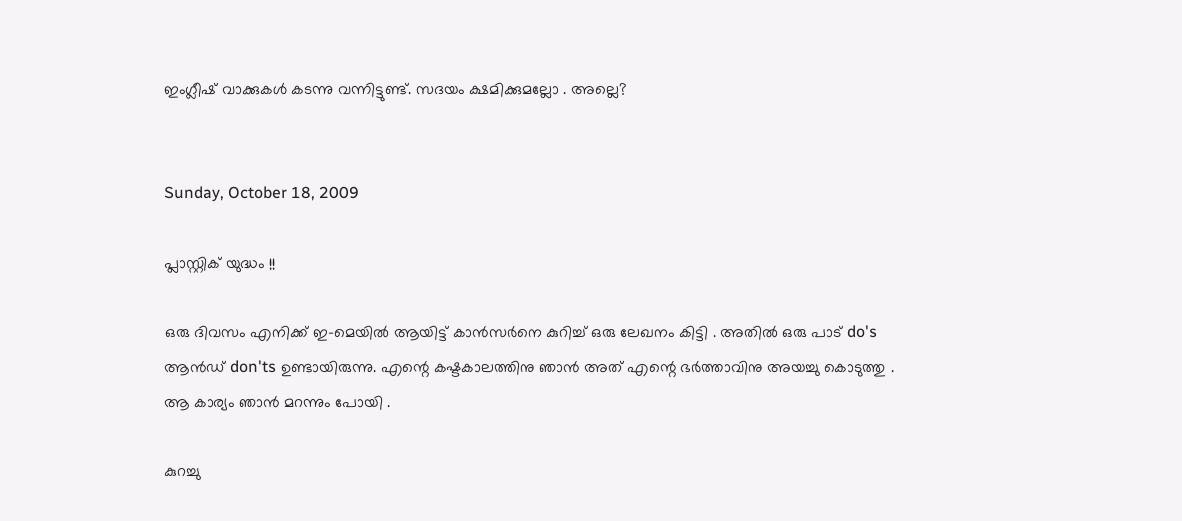ഇംഗ്ലീഷ് വാക്കുകള്‍ കടന്നു വന്നിട്ടുണ്ട്. സദയം ക്ഷമിക്കുമല്ലോ . അല്ലെ?


Sunday, October 18, 2009

പ്ലാസ്റ്റിക്‌ യുദ്ധം !!

ഒരു ദിവസം എനിക്ക് ഇ-മെയില്‍ ആയിട്ട് കാന്‍സര്‍നെ കുറിച്ച് ഒരു ലേഖനം കിട്ടി . അതില്‍ ഒരു പാട് do's ആന്‍ഡ്‌ don'ts ഉണ്ടായിരുന്നു. എന്റെ കഷ്ടകാലത്തിനു ഞാന്‍ അത് എന്റെ ഭര്‍ത്താവിനു അയച്ചു കൊടുത്തു . ആ കാര്യം ഞാന്‍ മറന്നും പോയി .

കുറച്ചു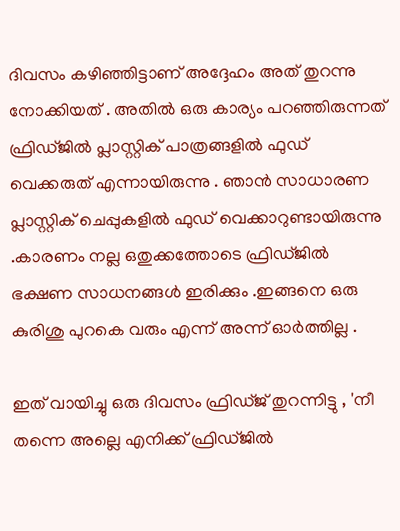ദിവസം കഴിഞ്ഞിട്ടാണ് അദ്ദേഹം അത് തുറന്നു നോക്കിയത്‌ . അതില്‍ ഒരു കാര്യം പറഞ്ഞിരുന്നത് ഫ്രിഡ്ജില്‍ പ്ലാസ്റ്റിക്‌ പാത്രങ്ങളില്‍ ഫുഡ്‌ വെക്കരുത്‌ എന്നായിരുന്നു . ഞാന്‍ സാധാരണ പ്ലാസ്റ്റിക്‌ ചെപ്പുകളില്‍ ഫുഡ്‌ വെക്കാറുണ്ടായിരുന്നു .കാരണം നല്ല ഒതുക്കത്തോടെ ഫ്രിഡ്ജില്‍ ഭക്ഷണ സാധനങ്ങള്‍ ഇരിക്കും .ഇങ്ങനെ ഒരു കുരിശു പുറകെ വരും എന്ന് അന്ന് ഓര്‍ത്തില്ല .

ഇത് വായിച്ചു ഒരു ദിവസം ഫ്രിഡ്ജ്‌ തുറന്നിട്ടു , 'നീ തന്നെ അല്ലെ എനിക്ക് ഫ്രിഡ്ജില്‍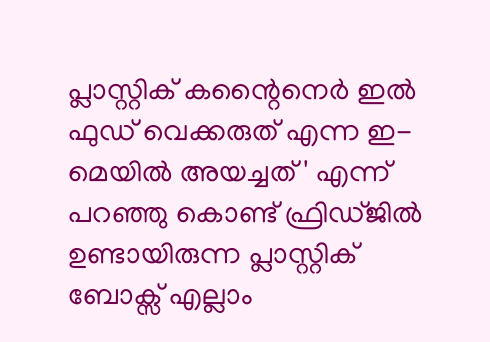പ്ലാസ്റ്റിക്‌ കന്റൈനെര്‍ ഇല്‍ ഫുഡ്‌ വെക്കരുത്‌ എന്ന ഇ-മെയില്‍ അയച്ചത് ' എന്ന് പറഞ്ഞു കൊണ്ട് ഫ്രിഡ്ജില്‍ ഉണ്ടായിരുന്ന പ്ലാസ്റ്റിക്‌ ബോക്സ്‌ എല്ലാം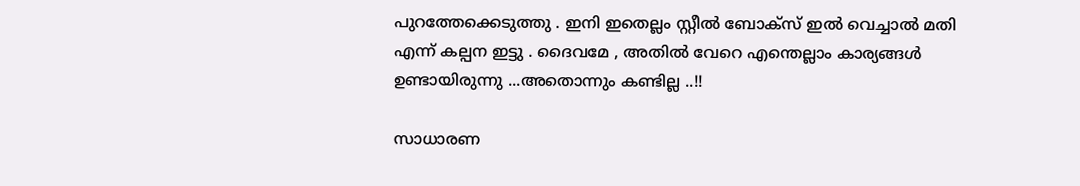പുറത്തേക്കെടുത്തു . ഇനി ഇതെല്ലം സ്റ്റീല്‍ ബോക്സ്‌ ഇല്‍ വെച്ചാല്‍ മതി എന്ന് കല്പന ഇട്ടു . ദൈവമേ , അതില്‍ വേറെ എന്തെല്ലാം കാര്യങ്ങള്‍ ഉണ്ടായിരുന്നു ...അതൊന്നും കണ്ടില്ല ..!!

സാധാരണ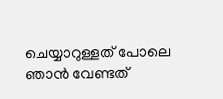ചെയ്യാറുള്ളത് പോലെ ഞാന്‍ വേണ്ടത്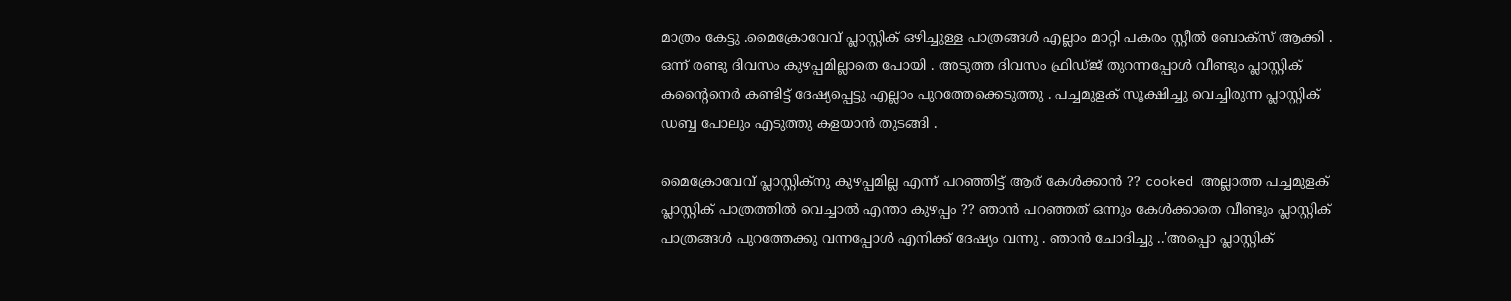മാത്രം കേട്ടു .മൈക്രോവേവ് പ്ലാസ്റ്റിക്‌ ഒഴിച്ചുള്ള പാത്രങ്ങള്‍ എല്ലാം മാറ്റി പകരം സ്റ്റീല്‍ ബോക്സ്‌ ആക്കി . ഒന്ന് രണ്ടു ദിവസം കുഴപ്പമില്ലാതെ പോയി . അടുത്ത ദിവസം ഫ്രിഡ്ജ്‌ തുറന്നപ്പോള്‍ വീണ്ടും പ്ലാസ്റ്റിക്‌ കന്റൈനെര്‍ കണ്ടിട്ട് ദേഷ്യപ്പെട്ടു എല്ലാം പുറത്തേക്കെടുത്തു . പച്ചമുളക് സൂക്ഷിച്ചു വെച്ചിരുന്ന പ്ലാസ്റ്റിക്‌ ഡബ്ബ പോലും എടുത്തു കളയാന്‍ തുടങ്ങി .

മൈക്രോവേവ് പ്ലാസ്റ്റിക്‌നു കുഴപ്പമില്ല എന്ന് പറഞ്ഞിട്ട് ആര് കേള്‍ക്കാന്‍ ?? cooked അല്ലാത്ത പച്ചമുളക് പ്ലാസ്റ്റിക്‌ പാത്രത്തില്‍ വെച്ചാല്‍ എന്താ കുഴപ്പം ?? ഞാന്‍ പറഞ്ഞത് ഒന്നും കേള്‍ക്കാതെ വീണ്ടും പ്ലാസ്റ്റിക്‌ പാത്രങ്ങള്‍ പുറത്തേക്കു വന്നപ്പോള്‍ എനിക്ക് ദേഷ്യം വന്നു . ഞാന്‍ ചോദിച്ചു ..'അപ്പൊ പ്ലാസ്റ്റിക്‌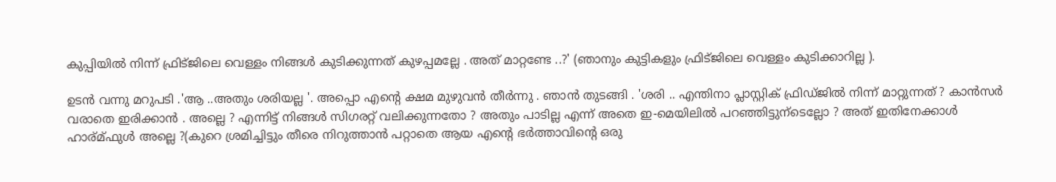കുപ്പിയില്‍ നിന്ന് ഫ്രിട്ജിലെ വെള്ളം നിങ്ങള്‍ കുടിക്കുന്നത് കുഴപ്പമല്ലേ . അത് മാറ്റണ്ടേ ..?' (ഞാനും കുട്ടികളും ഫ്രിട്ജിലെ വെള്ളം കുടിക്കാറില്ല ).

ഉടന്‍ വന്നു മറുപടി .'ആ ..അതും ശരിയല്ല '. അപ്പൊ എന്റെ ക്ഷമ മുഴുവന്‍ തീര്‍ന്നു . ഞാന്‍ തുടങ്ങി . 'ശരി .. എന്തിനാ പ്ലാസ്റ്റിക് ഫ്രിഡ്ജില്‍ നിന്ന് മാറ്റുന്നത് ? കാന്‍സര്‍ വരാതെ ഇരിക്കാന്‍ . അല്ലെ ? എന്നിട്ട് നിങ്ങള്‍ സിഗരറ്റ് വലിക്കുന്നതോ ? അതും പാടില്ല എന്ന് അതെ ഇ-മെയിലില്‍ പറഞ്ഞിട്ടുന്ടെല്ലോ ? അത് ഇതിനേക്കാള്‍ ഹാര്മ്ഫുള്‍ അല്ലെ ?(കുറെ ശ്രമിച്ചിട്ടും തീരെ നിറുത്താന്‍ പറ്റാതെ ആയ എന്റെ ഭര്‍ത്താവിന്റെ ഒരു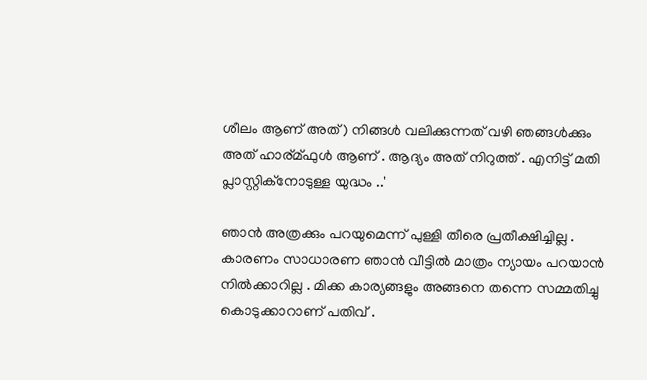ശീലം ആണ് അത് ) നിങ്ങള്‍ വലിക്കുന്നത് വഴി ഞങ്ങള്‍ക്കും അത് ഹാര്മ്ഫുള്‍ ആണ് . ആദ്യം അത് നിറുത്ത് . എനിട്ട്‌ മതി പ്ലാസ്റ്റിക്‌നോടുള്ള യുദ്ധം ..'

ഞാന്‍ അത്രക്കും പറയുമെന്ന് പുള്ളി തീരെ പ്രതീക്ഷിച്ചില്ല . കാരണം സാധാരണ ഞാന്‍ വീട്ടില്‍ മാത്രം ന്യായം പറയാന്‍ നില്‍ക്കാറില്ല . മിക്ക കാര്യങ്ങളും അങ്ങനെ തന്നെ സമ്മതിച്ചു കൊടുക്കാറാണ് പതിവ് .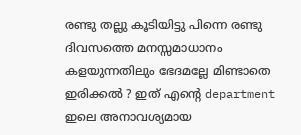രണ്ടു തല്ലു കൂടിയിട്ടു പിന്നെ രണ്ടു ദിവസത്തെ മനസ്സമാധാനം കളയുന്നതിലും ഭേദമല്ലേ മിണ്ടാതെ ഇരിക്കല്‍ ? ഇത് എന്റെ department ഇലെ അനാവശ്യമായ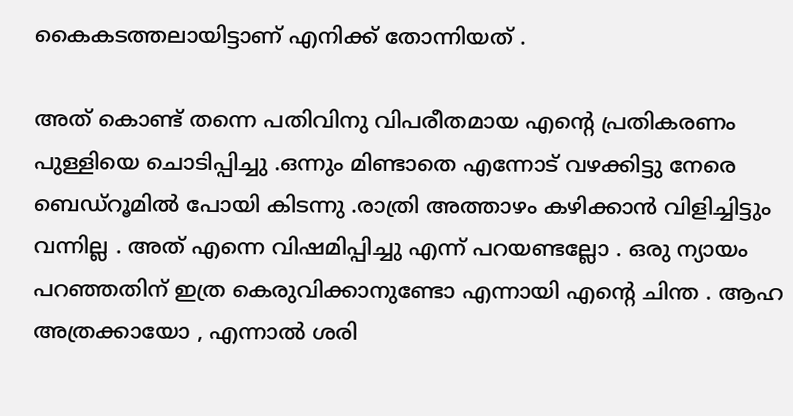കൈകടത്തലായിട്ടാണ് എനിക്ക് തോന്നിയത്‌ .

അത് കൊണ്ട് തന്നെ പതിവിനു വിപരീതമായ എന്റെ പ്രതികരണം പുള്ളിയെ ചൊടിപ്പിച്ചു .ഒന്നും മിണ്ടാതെ എന്നോട് വഴക്കിട്ടു നേരെ ബെഡ്റൂമില്‍ പോയി കിടന്നു .രാത്രി അത്താഴം കഴിക്കാന്‍ വിളിച്ചിട്ടും വന്നില്ല . അത് എന്നെ വിഷമിപ്പിച്ചു എന്ന് പറയണ്ടല്ലോ . ഒരു ന്യായം പറഞ്ഞതിന് ഇത്ര കെരുവിക്കാനുണ്ടോ എന്നായി എന്റെ ചിന്ത . ആഹ അത്രക്കായോ , എന്നാല്‍ ശരി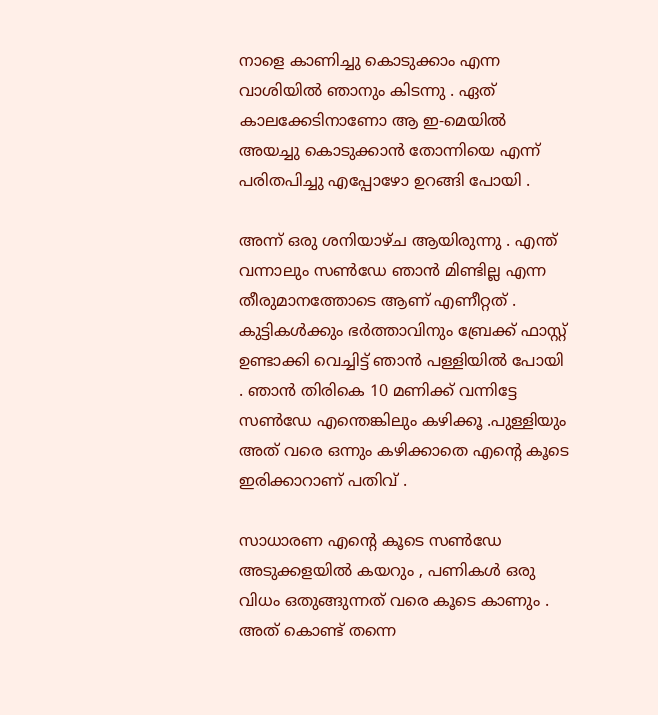നാളെ കാണിച്ചു കൊടുക്കാം എന്ന വാശിയില്‍ ഞാനും കിടന്നു . ഏത് കാലക്കേടിനാണോ ആ ഇ-മെയില്‍ അയച്ചു കൊടുക്കാന്‍ തോന്നിയെ എന്ന് പരിതപിച്ചു എപ്പോഴോ ഉറങ്ങി പോയി .

അന്ന് ഒരു ശനിയാഴ്ച ആയിരുന്നു . എന്ത് വന്നാലും സണ്‍‌ഡേ ഞാന്‍ മിണ്ടില്ല എന്ന തീരുമാനത്തോടെ ആണ് എണീറ്റത് . കുട്ടികള്‍ക്കും ഭര്‍ത്താവിനും ബ്രേക്ക്‌ ഫാസ്റ്റ്‌ ഉണ്ടാക്കി വെച്ചിട്ട് ഞാന്‍ പള്ളിയില്‍ പോയി . ഞാന്‍ തിരികെ 10 മണിക്ക് വന്നിട്ടേ സണ്‍‌ഡേ എന്തെങ്കിലും കഴിക്കൂ .പുള്ളിയും അത് വരെ ഒന്നും കഴിക്കാതെ എന്റെ കൂടെ ഇരിക്കാറാണ്‌ പതിവ് .

സാധാരണ എന്റെ കൂടെ സണ്‍‌ഡേ അടുക്കളയില്‍ കയറും , പണികള്‍ ഒരു വിധം ഒതുങ്ങുന്നത് വരെ കൂടെ കാണും . അത് കൊണ്ട് തന്നെ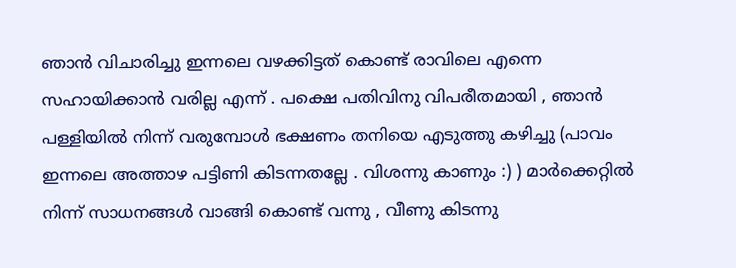ഞാന്‍ വിചാരിച്ചു ഇന്നലെ വഴക്കിട്ടത് കൊണ്ട് രാവിലെ എന്നെ സഹായിക്കാന്‍ വരില്ല എന്ന് . പക്ഷെ പതിവിനു വിപരീതമായി , ഞാന്‍ പള്ളിയില്‍ നിന്ന് വരുമ്പോള്‍ ഭക്ഷണം തനിയെ എടുത്തു കഴിച്ചു (പാവം ഇന്നലെ അത്താഴ പട്ടിണി കിടന്നതല്ലേ . വിശന്നു കാണും :) ) മാര്‍ക്കെറ്റില്‍ നിന്ന് സാധനങ്ങള്‍ വാങ്ങി കൊണ്ട് വന്നു , വീണു കിടന്നു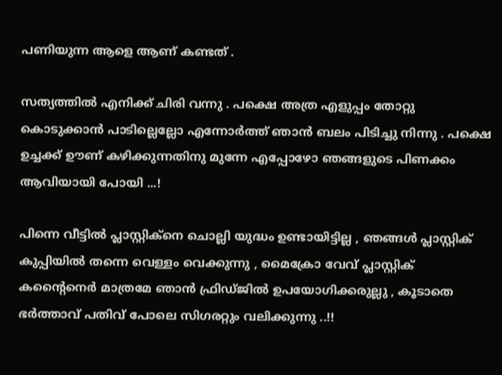പണിയുന്ന ആളെ ആണ് കണ്ടത്‌ .

സത്യത്തില്‍ എനിക്ക് ചിരി വന്നു . പക്ഷെ അത്ര എളുപ്പം തോറ്റു കൊടുക്കാന്‍ പാടില്ലെല്ലോ എന്നോര്‍ത്ത് ഞാന്‍ ബലം പിടിച്ചു നിന്നു . പക്ഷെ ഉച്ചക്ക് ഊണ് കഴിക്കുന്നതിനു മുന്നേ എപ്പോഴോ ഞങ്ങളുടെ പിണക്കം ആവിയായി പോയി ...!

പിന്നെ വീട്ടില്‍ പ്ലാസ്റ്റിക്‌നെ ചൊല്ലി യുദ്ധം ഉണ്ടായിട്ടില്ല , ഞങ്ങള്‍ പ്ലാസ്റ്റിക്‌ കുപ്പിയില്‍ തന്നെ വെള്ളം വെക്കുന്നു , മൈക്രോ വേവ് പ്ലാസ്റ്റിക്‌ കന്റൈനെര്‍ മാത്രമേ ഞാന്‍ ഫ്രിഡ്ജില്‍ ഉപയോഗിക്കരുല്ലു‌ , കൂടാതെ ഭര്‍ത്താവ് പതിവ് പോലെ സിഗരറ്റും വലിക്കുന്നു ..!!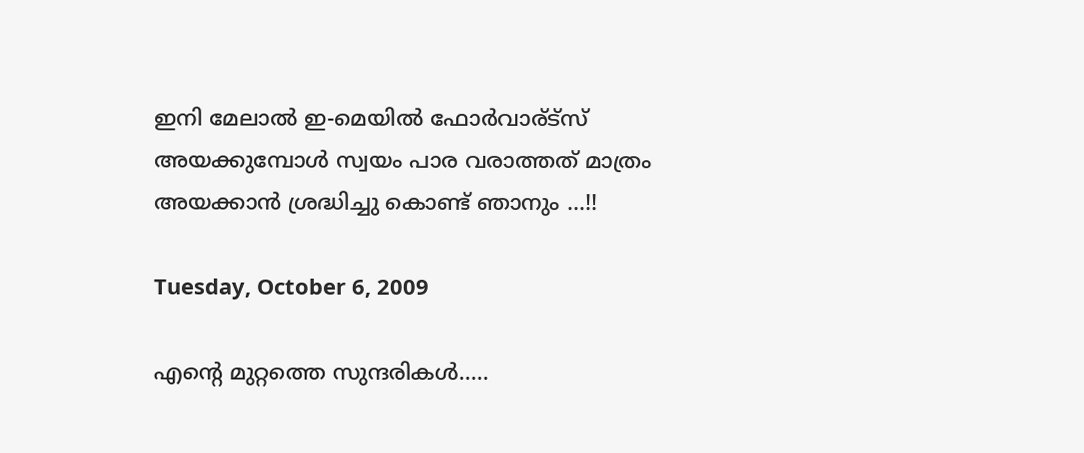ഇനി മേലാല്‍ ഇ-മെയില്‍ ഫോര്‍വാര്ട്സ് അയക്കുമ്പോള്‍ സ്വയം പാര വരാത്തത് മാത്രം അയക്കാന്‍ ശ്രദ്ധിച്ചു കൊണ്ട് ഞാനും ...!!

Tuesday, October 6, 2009

എന്റെ മുറ്റത്തെ സുന്ദരികള്‍.....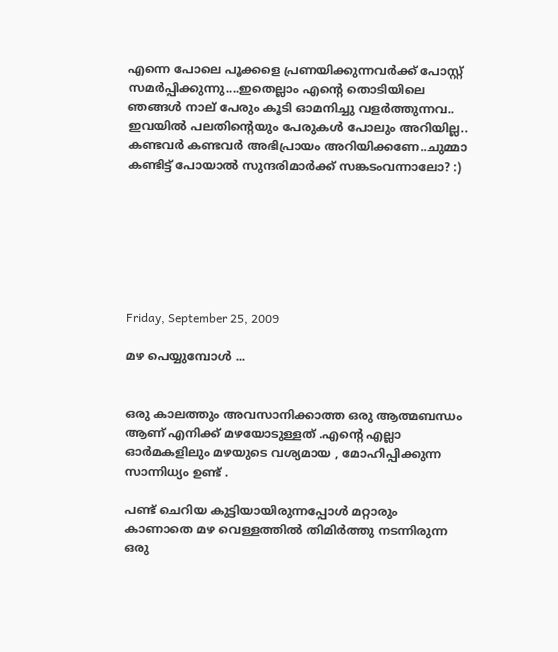എന്നെ പോലെ പൂക്കളെ പ്രണയിക്കുന്നവര്‍ക്ക് പോസ്റ്റ് സമര്‍പ്പിക്കുന്നു....ഇതെല്ലാം എന്റെ തൊടിയിലെ ഞങ്ങള്‍ നാല് പേരും കൂടി ഓമനിച്ചു വളര്‍ത്തുന്നവ.. ഇവയില്‍ പലതിന്റെയും പേരുകള്‍ പോലും അറിയില്ല.. കണ്ടവര്‍ കണ്ടവര്‍ അഭിപ്രായം അറിയിക്കണേ..ചുമ്മാ കണ്ടിട്ട് പോയാല്‍ സുന്ദരിമാര്‍ക്ക് സങ്കടംവന്നാലോ? :)







Friday, September 25, 2009

മഴ പെയ്യുമ്പോള്‍ ...


ഒരു കാലത്തും അവസാനിക്കാത്ത ഒരു ആത്മബന്ധം ആണ് എനിക്ക് മഴയോടുള്ളത് .എന്റെ എല്ലാ ഓര്‍മകളിലും മഴയുടെ വശ്യമായ , മോഹിപ്പിക്കുന്ന സാന്നിധ്യം ഉണ്ട് .

പണ്ട് ചെറിയ കുട്ടിയായിരുന്നപ്പോള്‍ മറ്റാരും കാണാതെ മഴ വെള്ളത്തില്‍ തിമിര്‍ത്തു നടന്നിരുന്ന ഒരു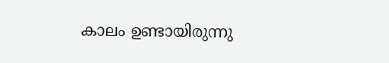കാലം ഉണ്ടായിരുന്നു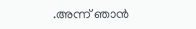.അന്ന് ഞാന്‍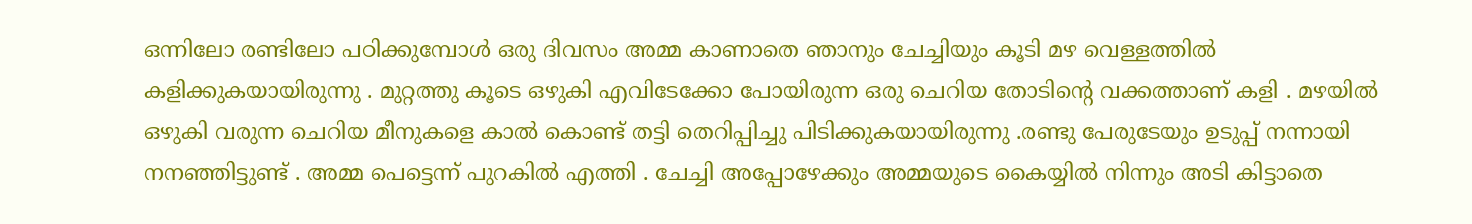ഒന്നിലോ രണ്ടിലോ പഠിക്കുമ്പോള്‍ ഒരു ദിവസം അമ്മ കാണാതെ ഞാനും ചേച്ചിയും കൂടി മഴ വെള്ളത്തില്‍ കളിക്കുകയായിരുന്നു . മുറ്റത്തു കൂടെ ഒഴുകി എവിടേക്കോ പോയിരുന്ന ഒരു ചെറിയ തോടിന്റെ വക്കത്താണ് കളി . മഴയില്‍ ഒഴുകി വരുന്ന ചെറിയ മീനുകളെ കാല്‍ കൊണ്ട് തട്ടി തെറിപ്പിച്ചു പിടിക്കുകയായിരുന്നു .രണ്ടു പേരുടേയും ഉടുപ്പ് നന്നായി നനഞ്ഞിട്ടുണ്ട് . അമ്മ പെട്ടെന്ന് പുറകില്‍ എത്തി . ചേച്ചി അപ്പോഴേക്കും അമ്മയുടെ കൈയ്യില്‍ നിന്നും അടി കിട്ടാതെ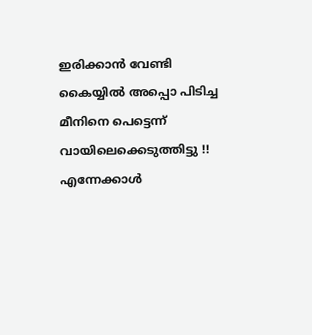ഇരിക്കാന്‍ വേണ്ടി കൈയ്യില്‍ അപ്പൊ പിടിച്ച മീനിനെ പെട്ടെന്ന് വായിലെക്കെടുത്തിട്ടു !! എന്നേക്കാള്‍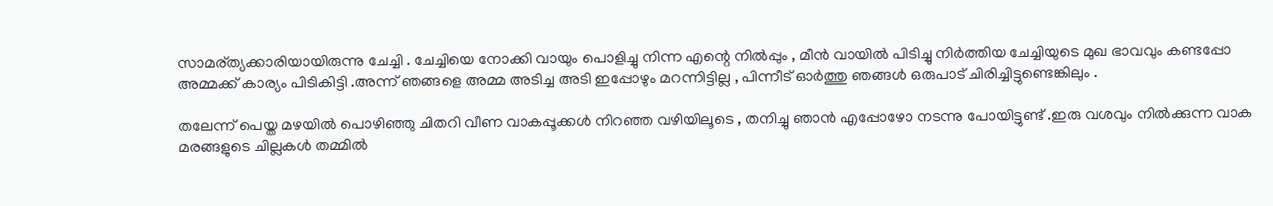സാമര്ത്യക്കാരിയായിരുന്നു ചേച്ചി . ചേച്ചിയെ നോക്കി വായും പൊളിച്ചു നിന്ന എന്റെ നില്‍പ്പും , മീന്‍ വായില്‍ പിടിച്ചു നിര്‍ത്തിയ ചേച്ചിയുടെ മുഖ ഭാവവും കണ്ടപ്പോ അമ്മക്ക് കാര്യം പിടികിട്ടി .അന്ന് ഞങ്ങളെ അമ്മ അടിച്ച അടി ഇപ്പോഴും മറന്നിട്ടില്ല , പിന്നീട് ഓര്‍ത്തു ഞങ്ങള്‍ ഒരുപാട് ചിരിച്ചിട്ടുണ്ടെങ്കിലും .

തലേന്ന് പെയ്ത മഴയില്‍ പൊഴിഞ്ഞു ചിതറി വീണ വാകപ്പൂക്കള്‍ നിറഞ്ഞ വഴിയിലൂടെ , തനിച്ചു ഞാന്‍ എപ്പോഴോ നടന്നു പോയിട്ടുണ്ട് .ഇരു വശവും നില്‍ക്കുന്ന വാക മരങ്ങളുടെ ചില്ലകള്‍ തമ്മില്‍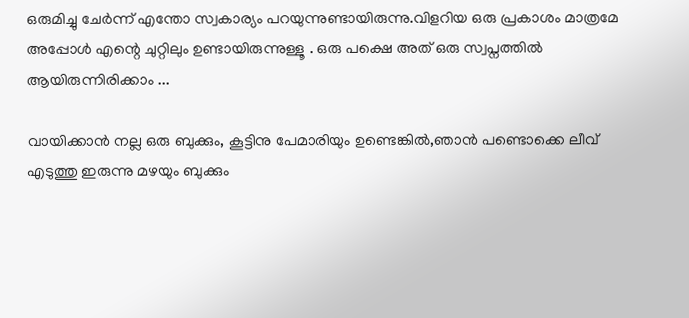ഒരുമിച്ചു ചേര്‍ന്ന് എന്തോ സ്വകാര്യം പറയുന്നുണ്ടായിരുന്നു.വിളറിയ ഒരു പ്രകാശം മാത്രമേ അപ്പോള്‍ എന്റെ ചുറ്റിലും ഉണ്ടായിരുന്നുള്ളൂ . ഒരു പക്ഷെ അത് ഒരു സ്വപ്നത്തില്‍ ആയിരുന്നിരിക്കാം ...

വായിക്കാന്‍ നല്ല ഒരു ബുക്കും, കൂട്ടിനു പേമാരിയും ഉണ്ടെങ്കില്‍,ഞാന്‍ പണ്ടൊക്കെ ലീവ് എടുത്തു ഇരുന്നു മഴയും ബുക്കും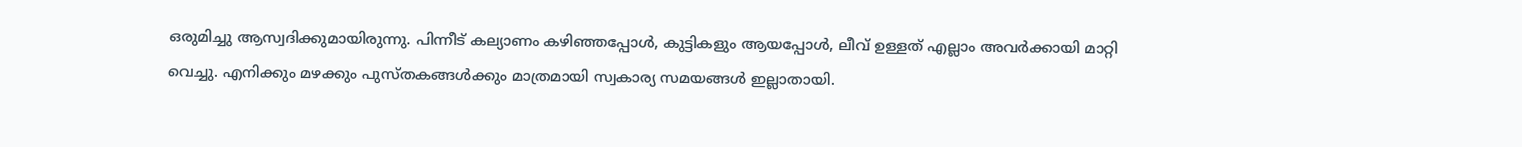ഒരുമിച്ചു ആസ്വദിക്കുമായിരുന്നു. പിന്നീട് കല്യാണം കഴിഞ്ഞപ്പോള്‍, കുട്ടികളും ആയപ്പോള്‍, ലീവ് ഉള്ളത് എല്ലാം അവര്‍ക്കായി മാറ്റി വെച്ചു. എനിക്കും മഴക്കും പുസ്തകങ്ങള്‍ക്കും മാത്രമായി സ്വകാര്യ സമയങ്ങള്‍ ഇല്ലാതായി.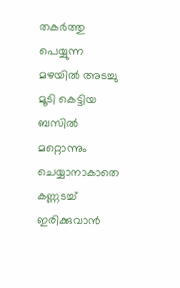തകര്‍ത്തു പെയ്യുന്ന മഴയില്‍ അടച്ചു മൂടി കെട്ടിയ ബസില്‍ മറ്റൊന്നും ചെയ്യാനാകാതെ കണ്ണടച്ച് ഇരിക്കുവാന്‍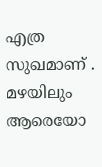എത്ര സുഖമാണ് . മഴയിലും ആരെയോ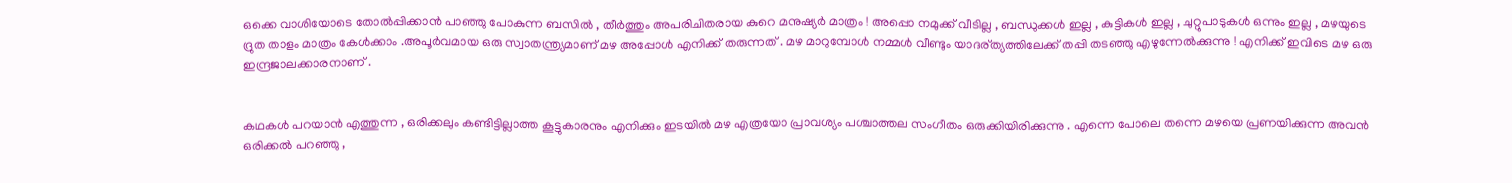ഒക്കെ വാശിയോടെ തോല്‍പ്പിക്കാന്‍ പാഞ്ഞു പോകുന്ന ബസില്‍ , തീര്‍ത്തും അപരിചിതരായ കുറെ മനുഷ്യര്‍ മാത്രം ! അപ്പൊ നമുക്ക് വീടില്ല , ബന്ധുക്കള്‍ ഇല്ല , കുട്ടികള്‍ ഇല്ല , ചുറ്റുപാടുകള്‍ ഒന്നും ഇല്ല , മഴയുടെ ദ്രുത താളം മാത്രം കേള്‍ക്കാം .അപൂര്‍വമായ ഒരു സ്വാതന്ത്ര്യമാണ് മഴ അപ്പോള്‍ എനിക്ക് തരുന്നത് . മഴ മാറുമ്പോള്‍ നമ്മള്‍ വീണ്ടും യാദര്ത്യത്തിലേക്ക് തപ്പി തടഞ്ഞു എഴുന്നേല്‍ക്കുന്നു ! എനിക്ക് ഇവിടെ മഴ ഒരു ഇന്ദ്രജാലക്കാരനാണ് .


കഥകള്‍ പറയാന്‍ എത്തുന്ന , ഒരിക്കലും കണ്ടിട്ടില്ലാത്ത കൂട്ടുകാരനും എനിക്കും ഇടയില്‍ മഴ എത്രയോ പ്രാവശ്യം പശ്ചാത്തല സംഗീതം ഒരുക്കിയിരിക്കുന്നു . എന്നെ പോലെ തന്നെ മഴയെ പ്രണയിക്കുന്ന അവന്‍ ഒരിക്കല്‍ പറഞ്ഞു ,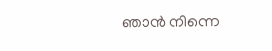ഞാന്‍ നിന്നെ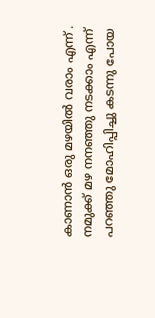കാണാന്‍ ഒരു മഴയില്‍ വരാം എന്ന് . നമുക്ക് മഴ നനഞ്ഞു നടക്കാം എന്ന് പറഞ്ഞു മോഹിപ്പിച്ചു കടന്നു പോയ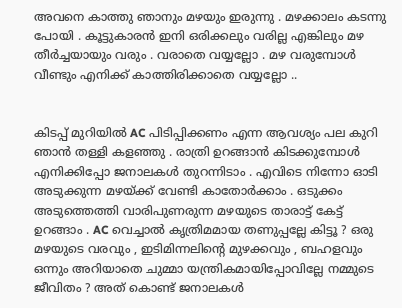അവനെ കാത്തു ഞാനും മഴയും ഇരുന്നു . മഴക്കാലം കടന്നു പോയി . കൂട്ടുകാരന്‍ ഇനി ഒരിക്കലും വരില്ല എങ്കിലും മഴ തീര്‍ച്ചയായും വരും . വരാതെ വയ്യല്ലോ . മഴ വരുമ്പോള്‍ വീണ്ടും എനിക്ക് കാത്തിരിക്കാതെ വയ്യല്ലോ ..


കിടപ്പ് മുറിയില്‍ AC പിടിപ്പിക്കണം എന്ന ആവശ്യം പല കുറി ഞാന്‍ തള്ളി കളഞ്ഞു . രാത്രി ഉറങ്ങാന്‍ കിടക്കുമ്പോള്‍ എനിക്കിപ്പോ ജനാലകള്‍ തുറന്നിടാം . എവിടെ നിന്നോ ഓടി അടുക്കുന്ന മഴയ്ക്ക് വേണ്ടി കാതോര്‍ക്കാം . ഒടുക്കം അടുത്തെത്തി വാരിപുണരുന്ന മഴയുടെ താരാട്ട് കേട്ട് ഉറങ്ങാം . AC വെച്ചാല്‍ കൃത്രിമമായ തണുപ്പല്ലേ കിട്ടൂ ? ഒരു മഴയുടെ വരവും , ഇടിമിന്നലിന്റെ മുഴക്കവും , ബഹളവും ഒന്നും അറിയാതെ ചുമ്മാ യന്ത്രികമായിപ്പോവില്ലേ നമ്മുടെ ജീവിതം ? അത് കൊണ്ട് ജനാലകള്‍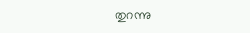തുറന്നു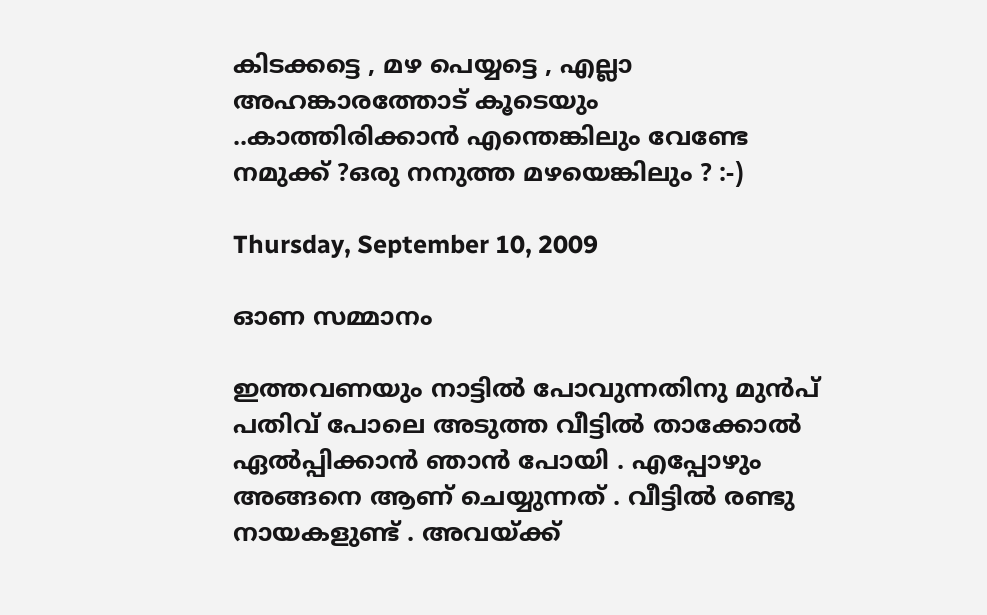കിടക്കട്ടെ , മഴ പെയ്യട്ടെ , എല്ലാ അഹങ്കാരത്തോട്‌ കൂടെയും ..കാത്തിരിക്കാന്‍ എന്തെങ്കിലും വേണ്ടേ നമുക്ക് ?ഒരു നനുത്ത മഴയെങ്കിലും ? :-)

Thursday, September 10, 2009

ഓണ സമ്മാനം

ഇത്തവണയും നാട്ടില്‍ പോവുന്നതിനു മുന്‍പ് പതിവ് പോലെ അടുത്ത വീട്ടില്‍ താക്കോല്‍ ഏല്‍പ്പിക്കാന്‍ ഞാന്‍ പോയി . എപ്പോഴും അങ്ങനെ ആണ് ചെയ്യുന്നത് . വീട്ടില്‍ രണ്ടു നായകളുണ്ട് . അവയ്ക്ക്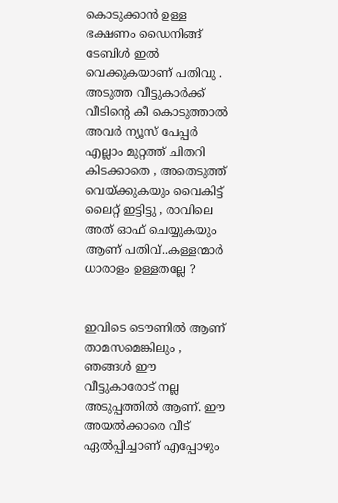കൊടുക്കാന്‍ ഉള്ള ഭക്ഷണം ഡൈനിങ്ങ്‌ ടേബിള്‍ ഇല്‍ വെക്കുകയാണ് പതിവു . അടുത്ത വീട്ടുകാര്‍ക്ക് വീടിന്റെ കീ കൊടുത്താല്‍ അവര്‍ ന്യൂസ് പേപ്പര്‍ എല്ലാം മുറ്റത്ത്‌ ചിതറി കിടക്കാതെ , അതെടുത്ത് വെയ്ക്കുകയും വൈകിട്ട് ലൈറ്റ് ഇട്ടിട്ടു , രാവിലെ അത് ഓഫ്‌ ചെയ്യുകയും ആണ് പതിവ്..കള്ളന്മാര്‍ ധാരാളം ഉള്ളതല്ലേ ?


ഇവിടെ ടൌണില്‍ ആണ് താമസമെങ്കിലും , ഞങ്ങള്‍ ഈ വീട്ടുകാരോട് നല്ല അടുപ്പത്തില്‍ ആണ്. ഈ അയല്‍ക്കാരെ വീട് ഏല്‍പ്പിച്ചാണ് എപ്പോഴും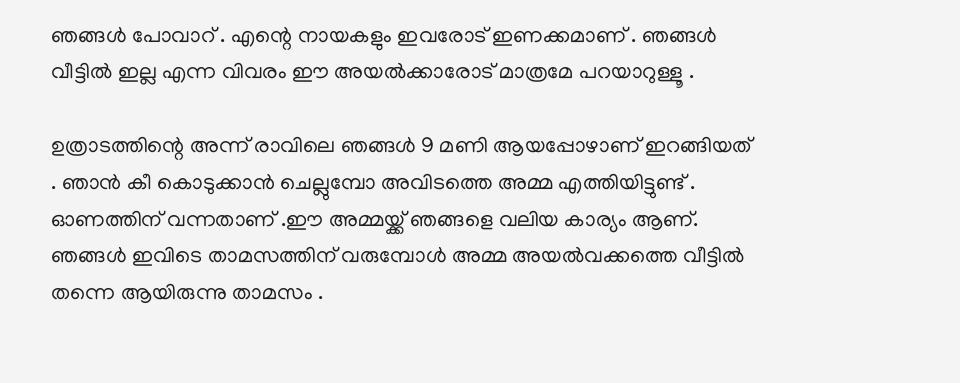ഞങ്ങള്‍ പോവാറ് . എന്റെ നായകളും ഇവരോട് ഇണക്കമാണ് . ഞങ്ങള്‍ വീട്ടില്‍ ഇല്ല എന്ന വിവരം ഈ അയല്‍ക്കാരോട് മാത്രമേ പറയാറുള്ളൂ .

ഉത്രാടത്തിന്റെ അന്ന് രാവിലെ ഞങ്ങള്‍ 9 മണി ആയപ്പോഴാണ് ഇറങ്ങിയത്‌ . ഞാന്‍ കീ കൊടുക്കാന്‍ ചെല്ലുമ്പോ അവിടത്തെ അമ്മ എത്തിയിട്ടുണ്ട് . ഓണത്തിന് വന്നതാണ് .ഈ അമ്മയ്ക്ക് ഞങ്ങളെ വലിയ കാര്യം ആണ്. ഞങ്ങള്‍ ഇവിടെ താമസത്തിന് വരുമ്പോള്‍ അമ്മ അയല്‍വക്കത്തെ വീട്ടില്‍ തന്നെ ആയിരുന്നു താമസം .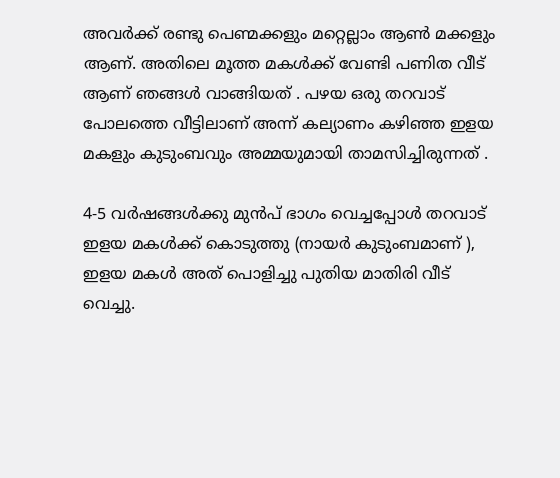അവര്‍ക്ക് രണ്ടു പെണ്മക്കളും മറ്റെല്ലാം ആണ്‍ മക്കളും ആണ്. അതിലെ മൂത്ത മകള്‍ക്ക് വേണ്ടി പണിത വീട് ആണ് ഞങ്ങള്‍ വാങ്ങിയത്‌ . പഴയ ഒരു തറവാട് പോലത്തെ വീട്ടിലാണ് അന്ന് കല്യാണം കഴിഞ്ഞ ഇളയ മകളും കുടുംബവും അമ്മയുമായി താമസിച്ചിരുന്നത് .

4-5 വര്‍ഷങ്ങള്‍ക്കു മുന്‍പ് ഭാഗം വെച്ചപ്പോള്‍ തറവാട് ഇളയ മകള്‍ക്ക് കൊടുത്തു (നായര്‍ കുടുംബമാണ് ), ഇളയ മകള്‍ അത് പൊളിച്ചു പുതിയ മാതിരി വീട് വെച്ചു.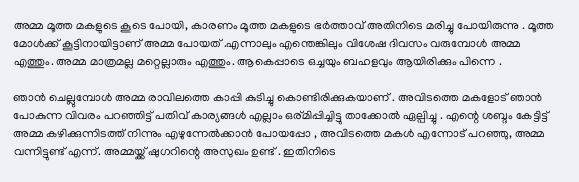അമ്മ മൂത്ത മകളുടെ കൂടെ പോയി, കാരണം മൂത്ത മകളുടെ ഭര്‍ത്താവ് അതിനിടെ മരിച്ചു പോയിരുന്നു . മൂത്ത മോള്‍ക്ക്‌ കൂട്ടിനായിട്ടാണ് അമ്മ പോയത്‌ .എന്നാലും എന്തെങ്കിലും വിശേഷ ദിവസം വരുമ്പോള്‍ അമ്മ എത്തും. അമ്മ മാത്രമല്ല മറ്റെല്ലാരും എത്തും. ആകെപ്പാടെ ഒച്ചയും ബഹളവും ആയിരിക്കും പിന്നെ .

ഞാന്‍ ചെല്ലുമ്പോള്‍ അമ്മ രാവിലത്തെ കാപ്പി കുടിച്ചു കൊണ്ടിരിക്കുകയാണ് . അവിടത്തെ മകളോട് ഞാന്‍ പോകുന്ന വിവരം പറഞ്ഞിട്ട് പതിവ് കാര്യങ്ങള്‍ എല്ലാം ഒര്മിപ്പിച്ചിട്ടു താക്കോല്‍ ഏല്പിച്ചു . എന്റെ ശബ്ദം കേട്ടിട്ട് അമ്മ കഴിക്കുന്നിടത്ത് നിന്നും എഴുന്നേല്‍ക്കാന്‍ പോയപ്പോ , അവിടത്തെ മകള്‍ എന്നോട് പറഞ്ഞു, അമ്മ വന്നിട്ടുണ്ട് എന്ന്. അമ്മയ്ക്ക് ഷുഗറിന്റെ അസുഖം ഉണ്ട് . ഇതിനിടെ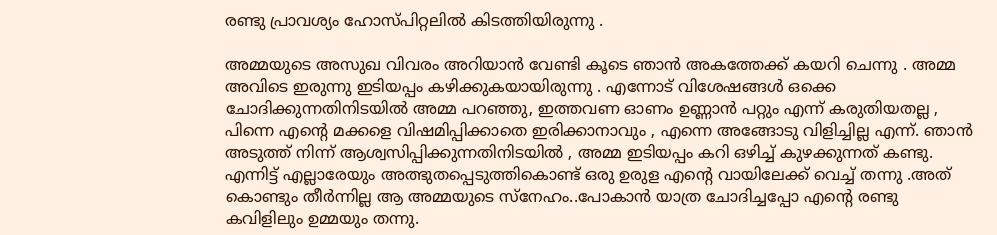രണ്ടു പ്രാവശ്യം ഹോസ്പിറ്റലില്‍ കിടത്തിയിരുന്നു .

അമ്മയുടെ അസുഖ വിവരം അറിയാന്‍ വേണ്ടി കൂടെ ഞാന്‍ അകത്തേക്ക് കയറി ചെന്നു . അമ്മ അവിടെ ഇരുന്നു ഇടിയപ്പം കഴിക്കുകയായിരുന്നു . എന്നോട് വിശേഷങ്ങള്‍ ഒക്കെ ചോദിക്കുന്നതിനിടയില്‍ അമ്മ പറഞ്ഞു, ഇത്തവണ ഓണം ഉണ്ണാന്‍ പറ്റും എന്ന് കരുതിയതല്ല , പിന്നെ എന്റെ മക്കളെ വിഷമിപ്പിക്കാതെ ഇരിക്കാനാവും , എന്നെ അങ്ങോടു വിളിച്ചില്ല എന്ന്. ഞാന്‍ അടുത്ത് നിന്ന് ആശ്വസിപ്പിക്കുന്നതിനിടയില്‍ , അമ്മ ഇടിയപ്പം കറി ഒഴിച്ച് കുഴക്കുന്നത് കണ്ടു. എന്നിട്ട് എല്ലാരേയും അത്ഭുതപ്പെടുത്തികൊണ്ട് ഒരു ഉരുള എന്റെ വായിലേക്ക് വെച്ച് തന്നു .അത് കൊണ്ടും തീര്‍ന്നില്ല ആ അമ്മയുടെ സ്നേഹം..പോകാന്‍ യാത്ര ചോദിച്ചപ്പോ എന്റെ രണ്ടു കവിളിലും ഉമ്മയും തന്നു.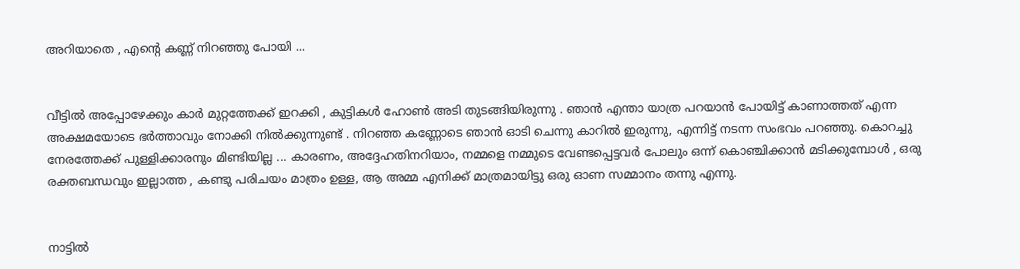അറിയാതെ , എന്റെ കണ്ണ് നിറഞ്ഞു പോയി ...


വീട്ടില്‍ അപ്പോഴേക്കും കാര്‍ മുറ്റത്തേക്ക്‌ ഇറക്കി , കുട്ടികള്‍ ഹോണ്‍ അടി തുടങ്ങിയിരുന്നു . ഞാന്‍ എന്താ യാത്ര പറയാന്‍ പോയിട്ട് കാണാത്തത് എന്ന അക്ഷമയോടെ ഭര്‍ത്താവും നോക്കി നില്‍ക്കുന്നുണ്ട്‌ . നിറഞ്ഞ കണ്ണോടെ ഞാന്‍ ഓടി ചെന്നു കാറില്‍ ഇരുന്നു, എന്നിട്ട് നടന്ന സംഭവം പറഞ്ഞു. കൊറച്ചു നേരത്തേക്ക് പുള്ളിക്കാരനും മിണ്ടിയില്ല ... കാരണം, അദ്ദേഹതിനറിയാം, നമ്മളെ നമ്മുടെ വേണ്ടപ്പെട്ടവര്‍ പോലും ഒന്ന് കൊഞ്ചിക്കാന്‍ മടിക്കുമ്പോള്‍ , ഒരു രക്തബന്ധവും ഇല്ലാത്ത , കണ്ടു പരിചയം മാത്രം ഉള്ള, ആ അമ്മ എനിക്ക് മാത്രമായിട്ടു ഒരു ഓണ സമ്മാനം തന്നു എന്നു.


നാട്ടില്‍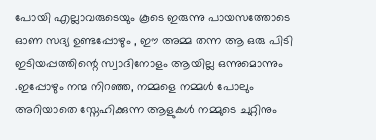പോയി എല്ലാവരുടെയും കൂടെ ഇരുന്നു പായസത്തോടെ ഓണ സദ്യ ഉണ്ടപ്പോഴും , ഈ അമ്മ തന്ന ആ ഒരു പിടി ഇടിയപ്പത്തിന്റെ സ്വാദിനോളം ആയില്ല ഒന്നുമൊന്നും .ഇപ്പോഴും നന്മ നിറഞ്ഞ, നമ്മളെ നമ്മള്‍ പോലും അറിയാതെ സ്നേഹിക്കുന്ന ആളുകള്‍ നമ്മുടെ ചുറ്റിനും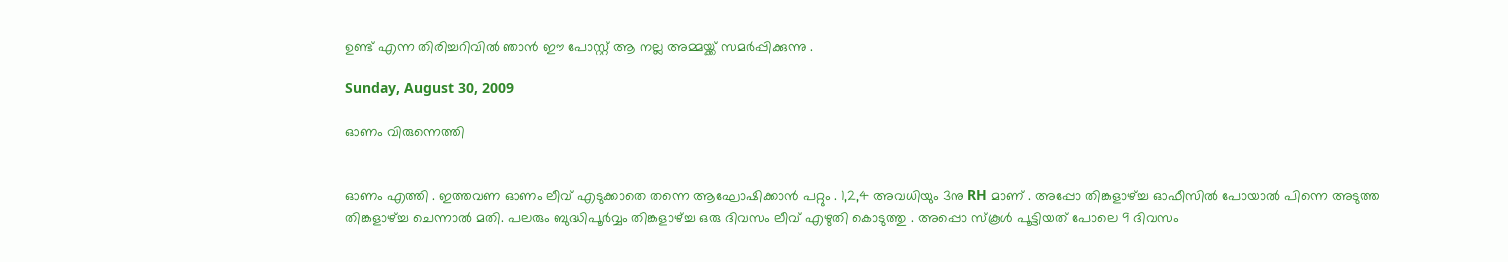ഉണ്ട് എന്ന തിരിച്ചറിവില്‍ ഞാന്‍ ഈ പോസ്റ്റ്‌ ആ നല്ല അമ്മയ്ക്ക് സമര്‍പ്പിക്കുന്നു .

Sunday, August 30, 2009

ഓണം വിരുന്നെത്തി


ഓണം എത്തി . ഇത്തവണ ഓണം ലീവ് എടുക്കാതെ തന്നെ ആഘോഷിക്കാന്‍ പറ്റും . 1,2,4 അവധിയും 3നു RH മാണ് . അപ്പോ തിങ്കളാഴ്ച്ച ഓഫീസില്‍ പോയാല്‍ പിന്നെ അടുത്ത തിങ്കളാഴ്ച്ച ചെന്നാല്‍ മതി. പലരും ബുദ്ധിപൂര്‍വ്വം തിങ്കളാഴ്ച്ച ഒരു ദിവസം ലീവ് എഴുതി കൊടുത്തു . അപ്പൊ സ്കൂള്‍ പൂട്ടിയത് പോലെ 9 ദിവസം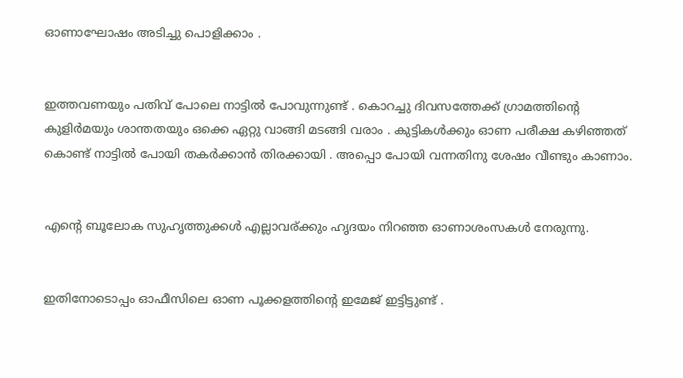ഓണാഘോഷം അടിച്ചു പൊളിക്കാം .


ഇത്തവണയും പതിവ് പോലെ നാട്ടില്‍ പോവുന്നുണ്ട് . കൊറച്ചു ദിവസത്തേക്ക് ഗ്രാമത്തിന്റെ കുളിര്‍മയും ശാന്തതയും ഒക്കെ ഏറ്റു വാങ്ങി മടങ്ങി വരാം . കുട്ടികള്‍ക്കും ഓണ പരീക്ഷ കഴിഞ്ഞത് കൊണ്ട് നാട്ടില്‍ പോയി തകര്‍ക്കാന്‍ തിരക്കായി . അപ്പൊ പോയി വന്നതിനു ശേഷം വീണ്ടും കാണാം.


എന്റെ ബൂലോക സുഹൃത്തുക്കള്‍ എല്ലാവര്ക്കും ഹൃദയം നിറഞ്ഞ ഓണാശംസകള്‍ നേരുന്നു.


ഇതിനോടൊപ്പം ഓഫീസിലെ ഓണ പൂക്കളത്തിന്റെ ഇമേജ് ഇട്ടിട്ടുണ്ട് .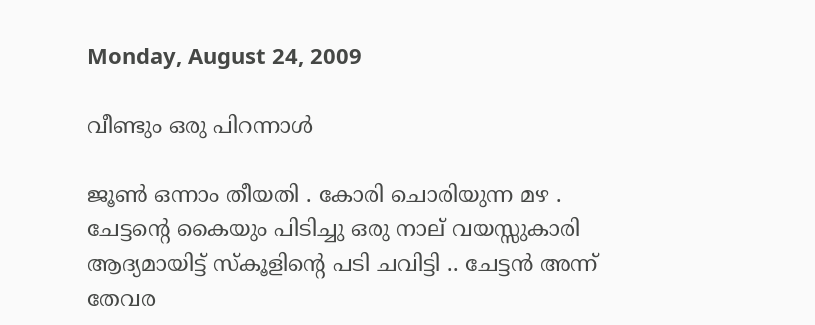Monday, August 24, 2009

വീണ്ടും ഒരു പിറന്നാള്‍

ജൂണ്‍ ഒന്നാം തീയതി . കോരി ചൊരിയുന്ന മഴ . ചേട്ടന്റെ കൈയും പിടിച്ചു ഒരു നാല് വയസ്സുകാരി ആദ്യമായിട്ട് സ്കൂളിന്റെ പടി ചവിട്ടി .. ചേട്ടന്‍ അന്ന് തേവര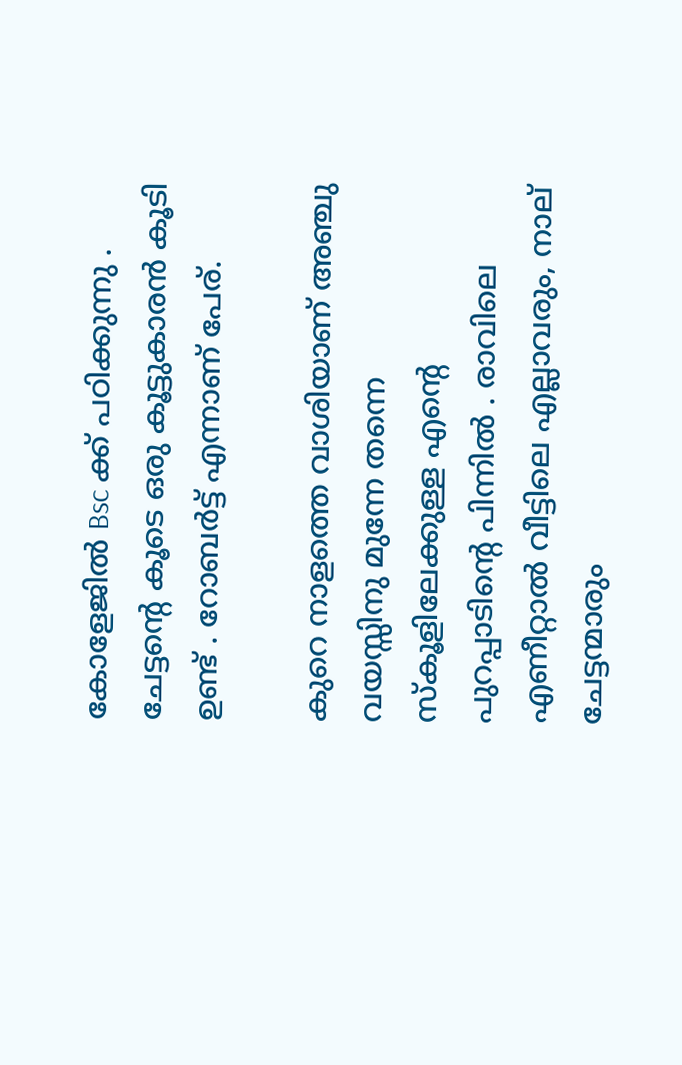കോളേജില്‍ Bsc ക്ക് പഠിക്കുന്നു . ചേട്ടന്റെ കൂടെ ഒരു കൂട്ടുകാരന്‍ കൂടി ഉണ്ട് . റോബര്‍ട്ട്‌ എന്നാണ് പേര്.

കുറെ നാളത്തെ വാശിയാണ് അഞ്ചു വയസ്സിനു മുന്നേ തന്നെ സ്കൂളിലേക്കുള്ള എന്റെ പുറപ്പാടിന്റെ പിന്നില്‍ . രാവിലെ എണീറ്റാല്‍ വീട്ടിലെ എല്ലാവരും, നാല് ചേട്ടന്മാരും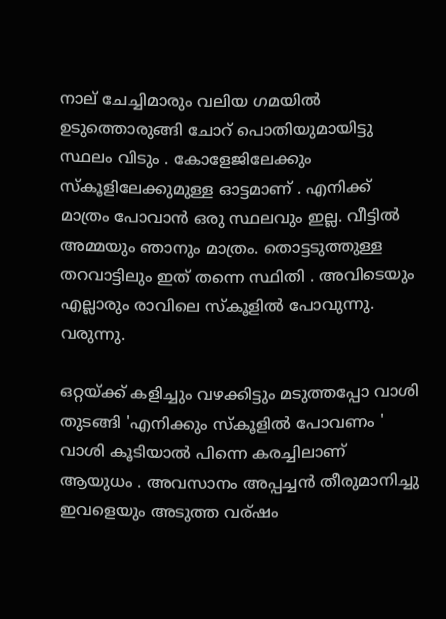നാല് ചേച്ചിമാരും വലിയ ഗമയില്‍ ഉടുത്തൊരുങ്ങി ചോറ് പൊതിയുമായിട്ടു സ്ഥലം വിടും . കോളേജിലേക്കും സ്കൂളിലേക്കുമുള്ള ഓട്ടമാണ് . എനിക്ക് മാത്രം പോവാന്‍ ഒരു സ്ഥലവും ഇല്ല. വീട്ടില്‍ അമ്മയും ഞാനും മാത്രം. തൊട്ടടുത്തുള്ള തറവാട്ടിലും ഇത് തന്നെ സ്ഥിതി . അവിടെയും എല്ലാരും രാവിലെ സ്കൂളില്‍ പോവുന്നു. വരുന്നു.

ഒറ്റയ്ക്ക് കളിച്ചും വഴക്കിട്ടും മടുത്തപ്പോ വാശി തുടങ്ങി 'എനിക്കും സ്കൂളില്‍ പോവണം ' വാശി കൂടിയാല്‍ പിന്നെ കരച്ചിലാണ് ആയുധം . അവസാനം അപ്പച്ചന്‍ തീരുമാനിച്ചു ഇവളെയും അടുത്ത വര്ഷം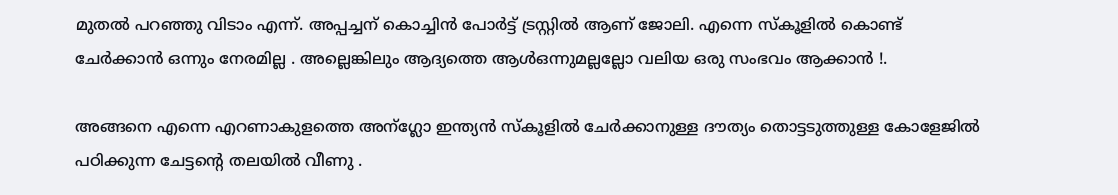മുതല്‍ പറഞ്ഞു വിടാം എന്ന്. അപ്പച്ചന് കൊച്ചിന്‍ പോര്‍ട്ട്‌ ട്രസ്റ്റില്‍ ആണ് ജോലി. എന്നെ സ്കൂളില്‍ കൊണ്ട് ചേര്‍ക്കാന്‍ ഒന്നും നേരമില്ല . അല്ലെങ്കിലും ആദ്യത്തെ ആള്‍ഒന്നുമല്ലല്ലോ വലിയ ഒരു സംഭവം ആക്കാന്‍ !.

അങ്ങനെ എന്നെ എറണാകുളത്തെ അന്ഗ്ലോ ഇന്ത്യന്‍ സ്കൂളില്‍ ചേര്‍ക്കാനുള്ള ദൗത്യം തൊട്ടടുത്തുള്ള കോളേജില്‍ പഠിക്കുന്ന ചേട്ടന്റെ തലയില്‍ വീണു .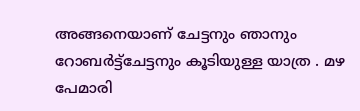അങ്ങനെയാണ് ചേട്ടനും ഞാനും റോബര്‍ട്ട്‌ചേട്ടനും കൂടിയുള്ള യാത്ര . മഴ പേമാരി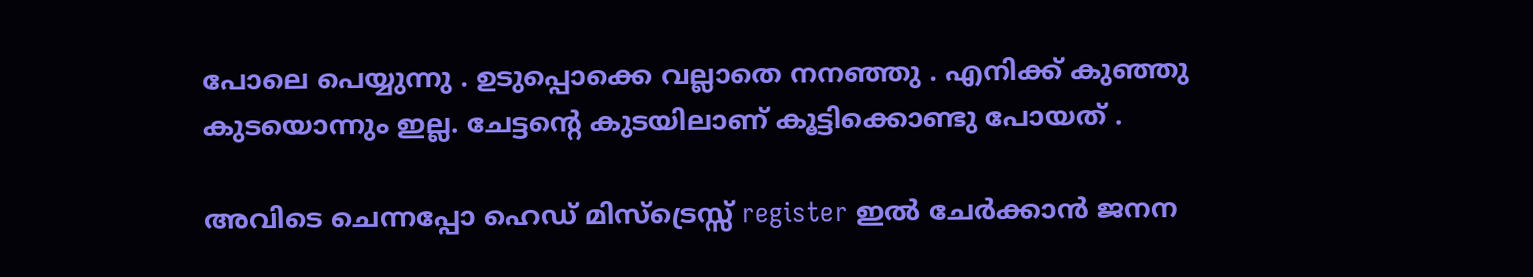പോലെ പെയ്യുന്നു . ഉടുപ്പൊക്കെ വല്ലാതെ നനഞ്ഞു . എനിക്ക് കുഞ്ഞു കുടയൊന്നും ഇല്ല. ചേട്ടന്റെ കുടയിലാണ് കൂട്ടിക്കൊണ്ടു പോയത്‌ .

അവിടെ ചെന്നപ്പോ ഹെഡ് മിസ്ട്രെസ്സ് register ഇല്‍ ചേര്‍ക്കാന്‍ ജനന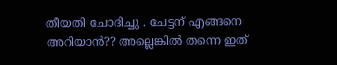തീയതി ചോദിച്ചു . ചേട്ടന് എങ്ങനെ അറിയാന്‍?? അല്ലെങ്കില്‍ തന്നെ ഇത്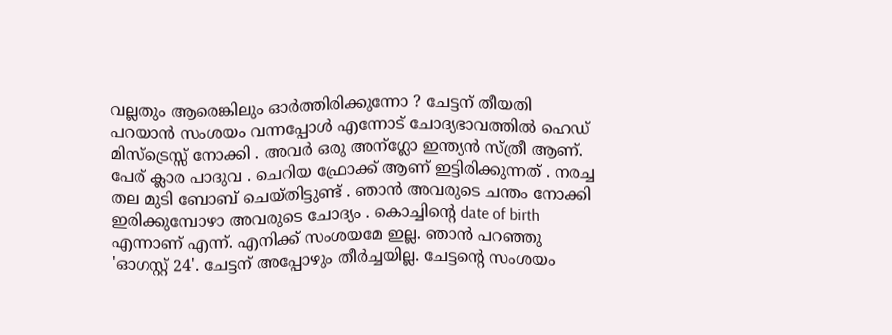വല്ലതും ആരെങ്കിലും ഓര്‍ത്തിരിക്കുന്നോ ? ചേട്ടന് തീയതി പറയാന്‍ സംശയം വന്നപ്പോള്‍ എന്നോട് ചോദ്യഭാവത്തില്‍ ഹെഡ് മിസ്ട്രെസ്സ് നോക്കി . അവര്‍ ഒരു അന്ഗ്ലോ ഇന്ത്യന്‍ സ്ത്രീ ആണ്. പേര് ക്ലാര പാദുവ . ചെറിയ ഫ്രോക്ക്‌ ആണ് ഇട്ടിരിക്കുന്നത് . നരച്ച തല മുടി ബോബ് ചെയ്തിട്ടുണ്ട് . ഞാന്‍ അവരുടെ ചന്തം നോക്കി ഇരിക്കുമ്പോഴാ അവരുടെ ചോദ്യം . കൊച്ചിന്റെ date of birth എന്നാണ് എന്ന്. എനിക്ക് സംശയമേ ഇല്ല. ഞാന്‍ പറഞ്ഞു 'ഓഗസ്റ്റ്‌ 24'. ചേട്ടന് അപ്പോഴും തീര്‍ച്ചയില്ല. ചേട്ടന്റെ സംശയം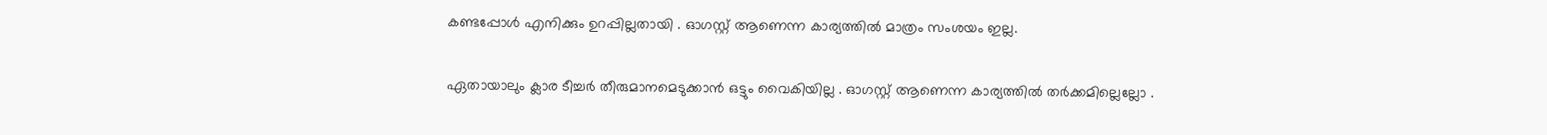കണ്ടപ്പോള്‍ എനിക്കും ഉറപ്പില്ലതായി . ഓഗസ്റ്റ്‌ ആണെന്ന കാര്യത്തില്‍ മാത്രം സംശയം ഇല്ല.

ഏതായാലും ക്ലാര ടീച്ചര്‍ തീരുമാനമെടുക്കാന്‍ ഒട്ടും വൈകിയില്ല . ഓഗസ്റ്റ്‌ ആണെന്ന കാര്യത്തില്‍ തര്‍ക്കമില്ലെല്ലോ .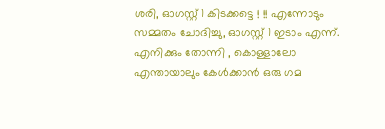ശരി, ഓഗസ്റ്റ്‌ 1 കിടക്കട്ടെ ! !! എന്നോടും സമ്മതം ചോദിച്ചു, ഓഗസ്റ്റ്‌ 1 ഇടാം എന്ന്. എനിക്കും തോന്നി , കൊള്ളാലോ എന്തായാലും കേള്‍ക്കാന്‍ ഒരു ഗമ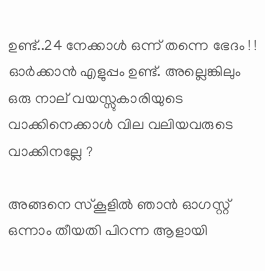ഉണ്ട്..24 നേക്കാള്‍ ഒന്ന് തന്നെ ഭേദം ! ! ഓര്‍ക്കാന്‍ എളുപ്പം ഉണ്ട്. അല്ലെങ്കിലും ഒരു നാല് വയസ്സുകാരിയുടെ വാക്കിനെക്കാള്‍ വില വലിയവരുടെ വാക്കിനല്ലേ ?

അങ്ങനെ സ്കൂളില്‍ ഞാന്‍ ഓഗസ്റ്റ്‌ ഒന്നാം തീയതി പിറന്ന ആളായി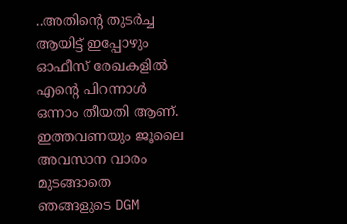..അതിന്റെ തുടര്‍ച്ച ആയിട്ട് ഇപ്പോഴും ഓഫീസ് രേഖകളില്‍ എന്റെ പിറന്നാള്‍ ഒന്നാം തീയതി ആണ്. ഇത്തവണയും ജൂലൈ അവസാന വാരം മുടങ്ങാതെ ഞങ്ങളുടെ DGM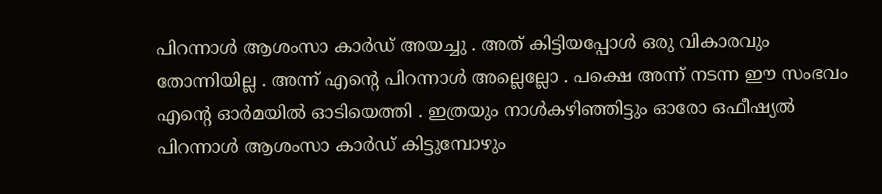പിറന്നാള്‍ ആശംസാ കാര്‍ഡ്‌ അയച്ചു . അത് കിട്ടിയപ്പോള്‍ ഒരു വികാരവും തോന്നിയില്ല . അന്ന് എന്റെ പിറന്നാള്‍ അല്ലെല്ലോ . പക്ഷെ അന്ന് നടന്ന ഈ സംഭവം എന്റെ ഓര്‍മയില്‍ ഓടിയെത്തി . ഇത്രയും നാള്‍കഴിഞ്ഞിട്ടും ഓരോ ഒഫീഷ്യല്‍ പിറന്നാള്‍ ആശംസാ കാര്‍ഡ്‌ കിട്ടുമ്പോഴും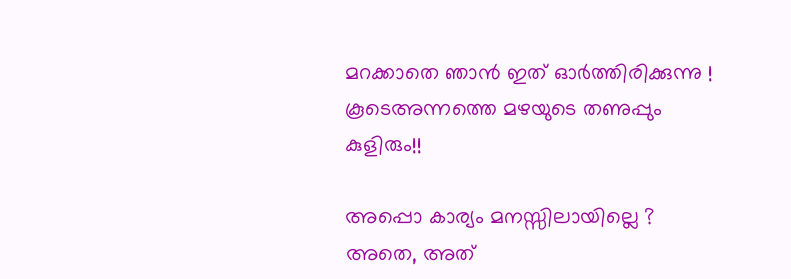മറക്കാതെ ഞാന്‍ ഇത് ഓര്‍ത്തിരിക്കുന്നു ! കൂടെഅന്നത്തെ മഴയുടെ തണുപ്പും കുളിരും!!

അപ്പൊ കാര്യം മനസ്സിലായില്ലെ ? അതെ, അത്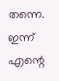തന്നെ. ഇന്ന് എന്റെ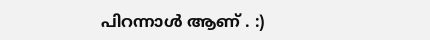പിറന്നാള്‍ ആണ് . :)